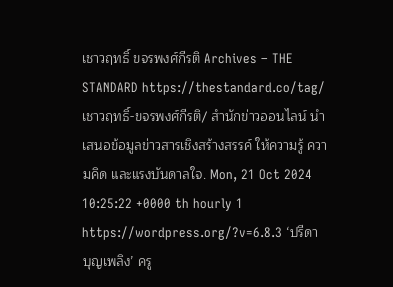เชาวฤทธิ์ ขจรพงศ์กีรติ Archives – THE STANDARD https://thestandard.co/tag/เชาวฤทธิ์-ขจรพงศ์กีรติ/ สำนักข่าวออนไลน์ นำเสนอข้อมูลข่าวสารเชิงสร้างสรรค์ ให้ความรู้ ความคิด และแรงบันดาลใจ. Mon, 21 Oct 2024 10:25:22 +0000 th hourly 1 https://wordpress.org/?v=6.8.3 ‘ปรีดา บุญเพลิง’ ครู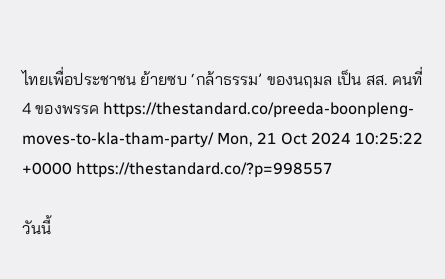ไทยเพื่อประชาชน ย้ายซบ ‘กล้าธรรม’ ของนฤมล เป็น สส. คนที่ 4 ของพรรค https://thestandard.co/preeda-boonpleng-moves-to-kla-tham-party/ Mon, 21 Oct 2024 10:25:22 +0000 https://thestandard.co/?p=998557

วันนี้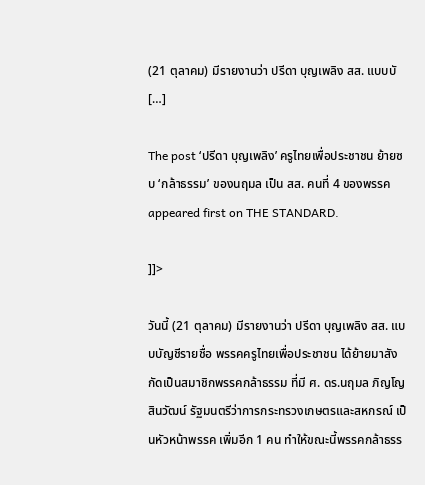(21 ตุลาคม) มีรายงานว่า ปรีดา บุญเพลิง สส. แบบบั […]

The post ‘ปรีดา บุญเพลิง’ ครูไทยเพื่อประชาชน ย้ายซบ ‘กล้าธรรม’ ของนฤมล เป็น สส. คนที่ 4 ของพรรค appeared first on THE STANDARD.

]]>

วันนี้ (21 ตุลาคม) มีรายงานว่า ปรีดา บุญเพลิง สส. แบบบัญชีรายชื่อ พรรคครูไทยเพื่อประชาชน ได้ย้ายมาสังกัดเป็นสมาชิกพรรคกล้าธรรม ที่มี ศ. ดร.นฤมล ภิญโญสินวัฒน์ รัฐมนตรีว่าการกระทรวงเกษตรและสหกรณ์ เป็นหัวหน้าพรรค เพิ่มอีก 1 คน ทำให้ขณะนี้พรรคกล้าธรร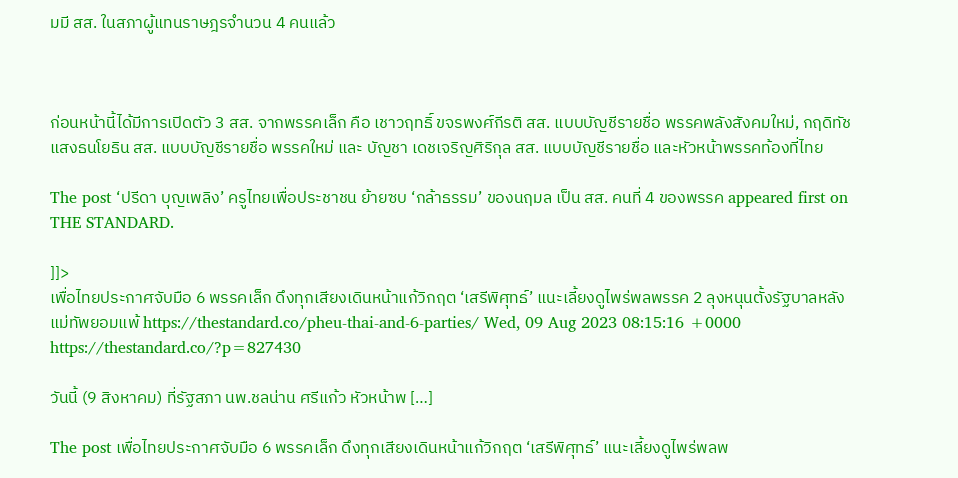มมี สส. ในสภาผู้แทนราษฎรจำนวน 4 คนแล้ว



ก่อนหน้านี้ได้มีการเปิดตัว 3 สส. จากพรรคเล็ก คือ เชาวฤทธิ์ ขจรพงศ์กีรติ สส. แบบบัญชีรายชื่อ พรรคพลังสังคมใหม่, กฤดิทัช แสงธนโยธิน สส. แบบบัญชีรายชื่อ พรรคใหม่ และ บัญชา เดชเจริญศิริกุล สส. แบบบัญชีรายชื่อ และหัวหน้าพรรคท้องที่ไทย

The post ‘ปรีดา บุญเพลิง’ ครูไทยเพื่อประชาชน ย้ายซบ ‘กล้าธรรม’ ของนฤมล เป็น สส. คนที่ 4 ของพรรค appeared first on THE STANDARD.

]]>
เพื่อไทยประกาศจับมือ 6 พรรคเล็ก ดึงทุกเสียงเดินหน้าแก้วิกฤต ‘เสรีพิศุทธ์’ แนะเลี้ยงดูไพร่พลพรรค 2 ลุงหนุนตั้งรัฐบาลหลังแม่ทัพยอมแพ้ https://thestandard.co/pheu-thai-and-6-parties/ Wed, 09 Aug 2023 08:15:16 +0000 https://thestandard.co/?p=827430

วันนี้ (9 สิงหาคม) ที่รัฐสภา นพ.ชลน่าน ศรีแก้ว หัวหน้าพ […]

The post เพื่อไทยประกาศจับมือ 6 พรรคเล็ก ดึงทุกเสียงเดินหน้าแก้วิกฤต ‘เสรีพิศุทธ์’ แนะเลี้ยงดูไพร่พลพ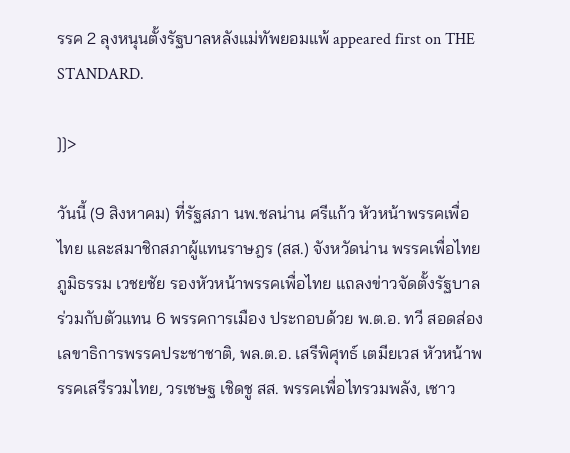รรค 2 ลุงหนุนตั้งรัฐบาลหลังแม่ทัพยอมแพ้ appeared first on THE STANDARD.

]]>

วันนี้ (9 สิงหาคม) ที่รัฐสภา นพ.ชลน่าน ศรีแก้ว หัวหน้าพรรคเพื่อไทย และสมาชิกสภาผู้แทนราษฎร (สส.) จังหวัดน่าน พรรคเพื่อไทย ภูมิธรรม เวชยชัย รองหัวหน้าพรรคเพื่อไทย แถลงข่าวจัดตั้งรัฐบาลร่วมกับตัวแทน 6 พรรคการเมือง ประกอบด้วย พ.ต.อ. ทวี สอดส่อง เลขาธิการพรรคประชาชาติ, พล.ต.อ. เสรีพิศุทธ์ เตมียเวส หัวหน้าพรรคเสรีรวมไทย, วรเชษฐ เชิดชู สส. พรรคเพื่อไทรวมพลัง, เชาว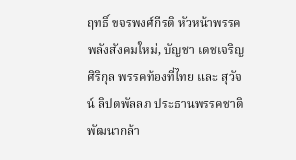ฤทธิ์ ขจรพงศ์กีรติ หัวหน้าพรรคพลังสังคมใหม่, บัญชา เดชเจริญศิริกุล พรรคท้องที่ไทย และ สุวัจน์ ลิปตพัลลภ ประธานพรรคชาติพัฒนากล้า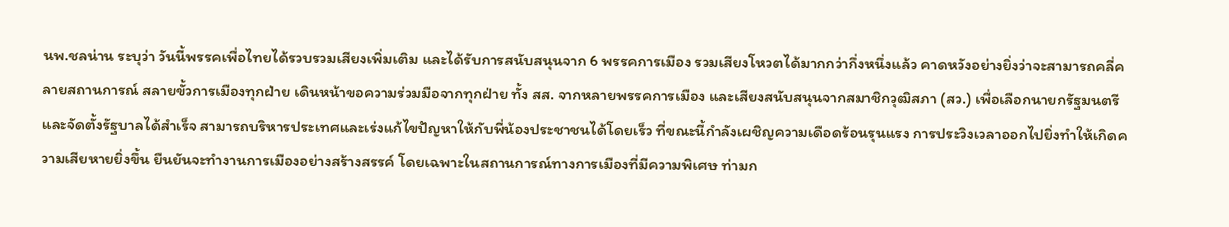นพ.ชลน่าน ระบุว่า วันนี้พรรคเพื่อไทยได้รวบรวมเสียงเพิ่มเติม และได้รับการสนับสนุนจาก 6 พรรคการเมือง รวมเสียงโหวตได้มากกว่ากึ่งหนึ่งแล้ว คาดหวังอย่างยิ่งว่าจะสามารถคลี่คลายสถานการณ์ สลายขั้วการเมืองทุกฝ่าย เดินหน้าขอความร่วมมือจากทุกฝ่าย ทั้ง สส. จากหลายพรรคการเมือง และเสียงสนับสนุนจากสมาชิกวุฒิสภา (สว.) เพื่อเลือกนายกรัฐมนตรีและจัดตั้งรัฐบาลได้สำเร็จ สามารถบริหารประเทศและเร่งแก้ไขปัญหาให้กับพี่น้องประชาชนได้โดยเร็ว ที่ขณะนี้กำลังเผชิญความเดือดร้อนรุนแรง การประวิงเวลาออกไปยิ่งทำให้เกิดความเสียหายยิ่งขึ้น ยืนยันจะทำงานการเมืองอย่างสร้างสรรค์ โดยเฉพาะในสถานการณ์ทางการเมืองที่มีความพิเศษ ท่ามก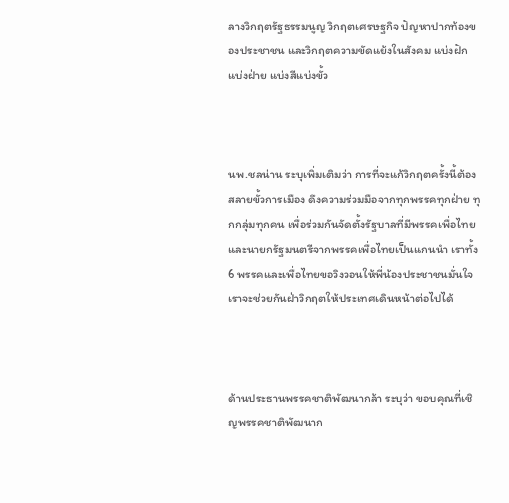ลางวิกฤตรัฐธรรมนูญ วิกฤตเศรษฐกิจ ปัญหาปากท้องของประชาชน และวิกฤตความขัดแย้งในสังคม แบ่งฝักแบ่งฝ่าย แบ่งสีแบ่งขั้ว



นพ.ชลน่าน ระบุเพิ่มเติมว่า การที่จะแก้วิกฤตครั้งนี้ต้องสลายขั้วการเมือง ดึงความร่วมมือจากทุกพรรคทุกฝ่าย ทุกกลุ่มทุกคน เพื่อร่วมกันจัดตั้งรัฐบาลที่มีพรรคเพื่อไทยและนายกรัฐมนตรีจากพรรคเพื่อไทยเป็นแกนนำ เราทั้ง 6 พรรคและเพื่อไทยขอวิงวอนให้พี่น้องประชาชนมั่นใจ เราจะช่วยกันฝ่าวิกฤตให้ประเทศเดินหน้าต่อไปได้



ด้านประธานพรรคชาติพัฒนากล้า ระบุว่า ขอบคุณที่เชิญพรรคชาติพัฒนาก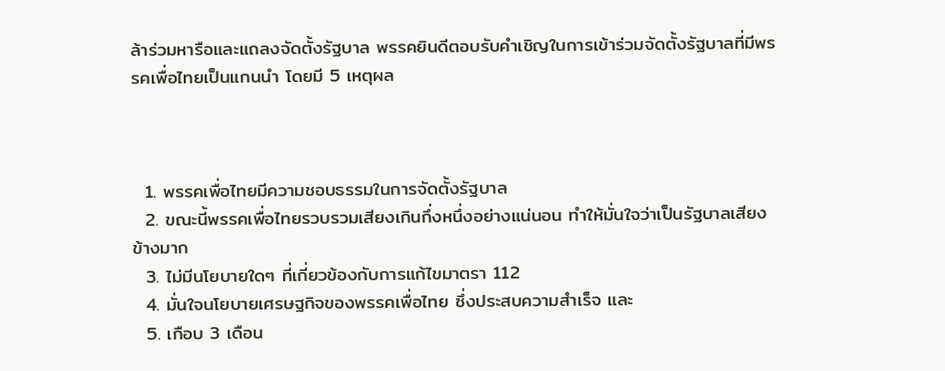ล้าร่วมหารือและแถลงจัดตั้งรัฐบาล พรรคยินดีตอบรับคำเชิญในการเข้าร่วมจัดตั้งรัฐบาลที่มีพรรคเพื่อไทยเป็นแกนนำ โดยมี 5 เหตุผล



  1. พรรคเพื่อไทยมีความชอบธรรมในการจัดตั้งรัฐบาล
  2. ขณะนี้พรรคเพื่อไทยรวบรวมเสียงเกินกึ่งหนึ่งอย่างแน่นอน ทำให้มั่นใจว่าเป็นรัฐบาลเสียงข้างมาก
  3. ไม่มีนโยบายใดๆ ที่เกี่ยวข้องกับการแก้ไขมาตรา 112
  4. มั่นใจนโยบายเศรษฐกิจของพรรคเพื่อไทย ซึ่งประสบความสำเร็จ และ
  5. เกือบ 3 เดือน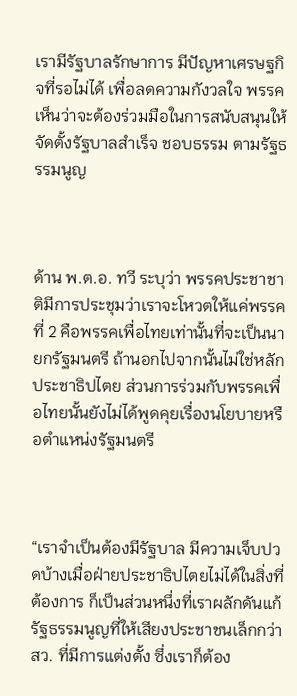เรามีรัฐบาลรักษาการ มีปัญหาเศรษฐกิจที่รอไม่ได้ เพื่อลดความกังวลใจ พรรคเห็นว่าจะต้องร่วมมือในการสนับสนุนให้จัดตั้งรัฐบาลสำเร็จ ชอบธรรม ตามรัฐธรรมนูญ



ด้าน พ.ต.อ. ทวี ระบุว่า พรรคประชาชาติมีการประชุมว่าเราจะโหวตให้แค่พรรคที่ 2 คือพรรคเพื่อไทยเท่านั้นที่จะเป็นนายกรัฐมนตรี ถ้านอกไปจากนั้นไม่ใช่หลักประชาธิปไตย ส่วนการร่วมกับพรรคเพื่อไทยนั้นยังไม่ได้พูดคุยเรื่องนโยบายหรือตำแหน่งรัฐมนตรี



“เราจำเป็นต้องมีรัฐบาล มีความเจ็บปวดบ้างเมื่อฝ่ายประชาธิปไตยไม่ได้ในสิ่งที่ต้องการ ก็เป็นส่วนหนึ่งที่เราผลักดันแก้รัฐธรรมนูญที่ให้เสียงประชาชนเล็กกว่า สว. ที่มีการแต่งตั้ง ซึ่งเราก็ต้อง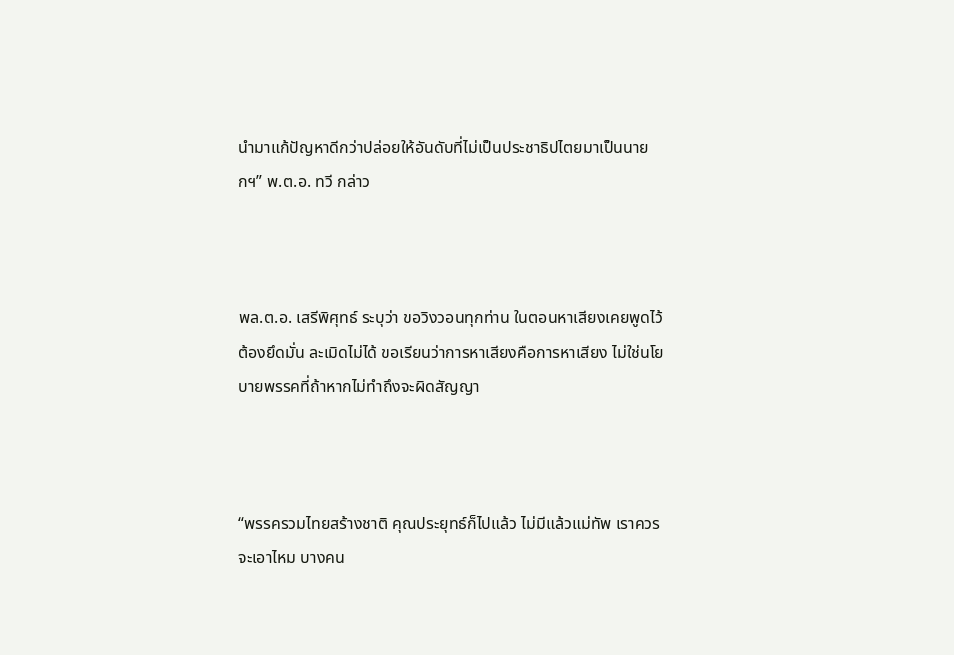นำมาแก้ปัญหาดีกว่าปล่อยให้อันดับที่ไม่เป็นประชาธิปไตยมาเป็นนายกฯ” พ.ต.อ. ทวี กล่าว



พล.ต.อ. เสรีพิศุทธ์ ระบุว่า ขอวิงวอนทุกท่าน ในตอนหาเสียงเคยพูดไว้ต้องยึดมั่น ละเมิดไม่ได้ ขอเรียนว่าการหาเสียงคือการหาเสียง ไม่ใช่นโยบายพรรคที่ถ้าหากไม่ทำถึงจะผิดสัญญา



“พรรครวมไทยสร้างชาติ คุณประยุทธ์ก็ไปแล้ว ไม่มีแล้วแม่ทัพ เราควรจะเอาไหม บางคน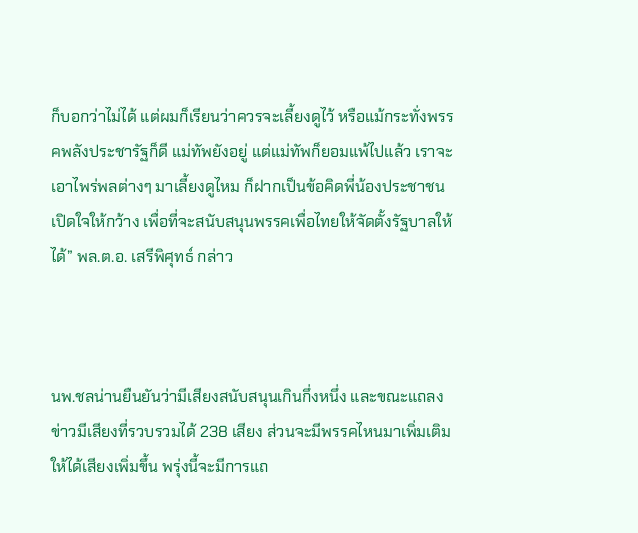ก็บอกว่าไม่ได้ แต่ผมก็เรียนว่าควรจะเลี้ยงดูไว้ หรือแม้กระทั่งพรรคพลังประชารัฐก็ดี แม่ทัพยังอยู่ แต่แม่ทัพก็ยอมแพ้ไปแล้ว เราจะเอาไพร่พลต่างๆ มาเลี้ยงดูไหม ก็ฝากเป็นข้อคิดพี่น้องประชาชนเปิดใจให้กว้าง เพื่อที่จะสนับสนุนพรรคเพื่อไทยให้จัดตั้งรัฐบาลให้ได้” พล.ต.อ. เสรีพิศุทธ์ กล่าว



นพ.ชลน่านยืนยันว่ามีเสียงสนับสนุนเกินกึ่งหนึ่ง และขณะแถลงข่าวมีเสียงที่รวบรวมได้ 238 เสียง ส่วนจะมีพรรคไหนมาเพิ่มเติมให้ได้เสียงเพิ่มขึ้น พรุ่งนี้จะมีการแถ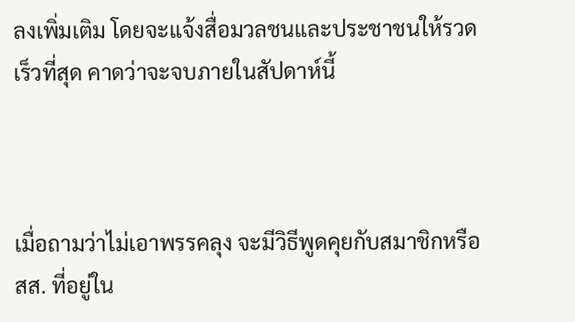ลงเพิ่มเติม โดยจะแจ้งสื่อมวลชนและประชาชนให้รวดเร็วที่สุด คาดว่าจะจบภายในสัปดาห์นี้



เมื่อถามว่าไม่เอาพรรคลุง จะมีวิธีพูดคุยกับสมาชิกหรือ สส. ที่อยู่ใน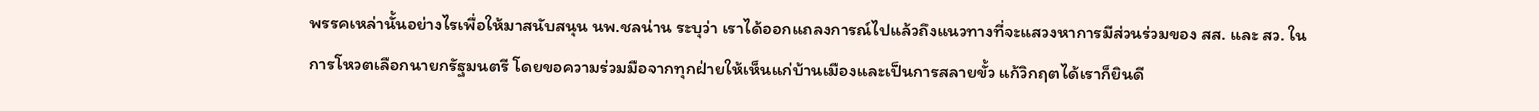พรรคเหล่านั้นอย่างไรเพื่อให้มาสนับสนุน นพ.ชลน่าน ระบุว่า เราได้ออกแถลงการณ์ไปแล้วถึงแนวทางที่จะแสวงหาการมีส่วนร่วมของ สส. และ สว. ในการโหวตเลือกนายกรัฐมนตรี โดยขอความร่วมมือจากทุกฝ่ายให้เห็นแก่บ้านเมืองและเป็นการสลายขั้ว แก้วิกฤตได้เราก็ยินดี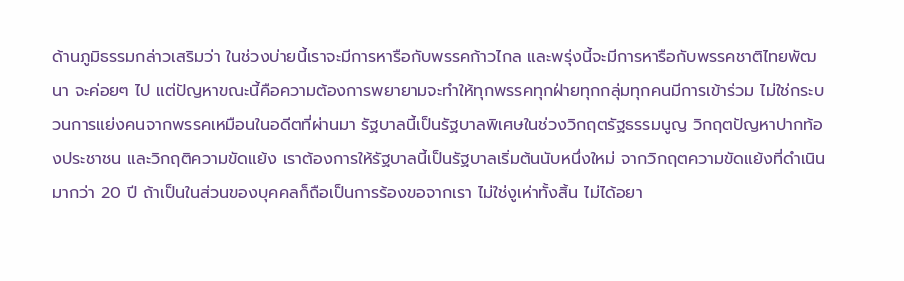ด้านภูมิธรรมกล่าวเสริมว่า ในช่วงบ่ายนี้เราจะมีการหารือกับพรรคก้าวไกล และพรุ่งนี้จะมีการหารือกับพรรคชาติไทยพัฒนา จะค่อยๆ ไป แต่ปัญหาขณะนี้คือความต้องการพยายามจะทำให้ทุกพรรคทุกฝ่ายทุกกลุ่มทุกคนมีการเข้าร่วม ไม่ใช่กระบวนการแย่งคนจากพรรคเหมือนในอดีตที่ผ่านมา รัฐบาลนี้เป็นรัฐบาลพิเศษในช่วงวิกฤตรัฐธรรมนูญ วิกฤตปัญหาปากท้องประชาชน และวิกฤติความขัดแย้ง เราต้องการให้รัฐบาลนี้เป็นรัฐบาลเริ่มต้นนับหนึ่งใหม่ จากวิกฤตความขัดแย้งที่ดำเนินมากว่า 20 ปี ถ้าเป็นในส่วนของบุคคลก็ถือเป็นการร้องขอจากเรา ไม่ใช่งูเห่าทั้งสิ้น ไม่ได้อยา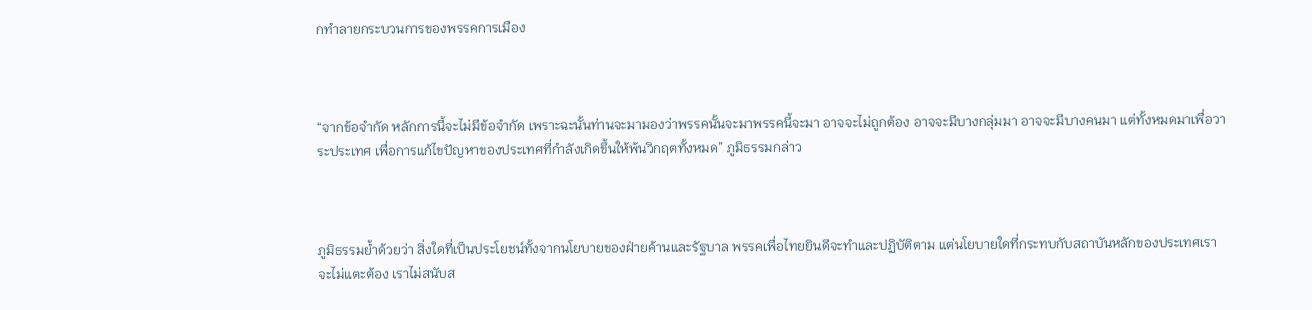กทำลายกระบวนการของพรรคการเมือง



“จากข้อจำกัด หลักการนี้จะไม่มีข้อจำกัด เพราะฉะนั้นท่านจะมามองว่าพรรคนั้นจะมาพรรคนี้จะมา อาจจะไม่ถูกต้อง อาจจะมีบางกลุ่มมา อาจจะมีบางคนมา แต่ทั้งหมดมาเพื่อวาระประเทศ เพื่อการแก้ไขปัญหาของประเทศที่กำลังเกิดขึ้นให้พ้นวิกฤตทั้งหมด” ภูมิธรรมกล่าว



ภูมิธรรมย้ำด้วยว่า สิ่งใดที่เป็นประโยชน์ทั้งจากนโยบายของฝ่ายค้านและรัฐบาล พรรคเพื่อไทยยินดีจะทำและปฏิบัติตาม แต่นโยบายใดที่กระทบกับสถาบันหลักของประเทศเราจะไม่แตะต้อง เราไม่สนับส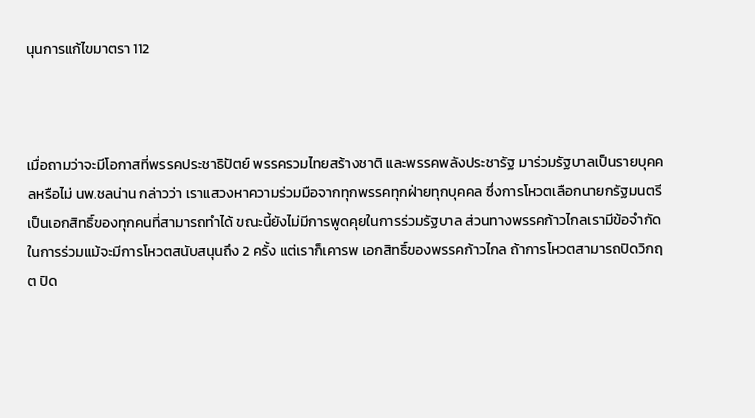นุนการแก้ไขมาตรา 112



เมื่อถามว่าจะมีโอกาสที่พรรคประชาธิปัตย์ พรรครวมไทยสร้างชาติ และพรรคพลังประชารัฐ มาร่วมรัฐบาลเป็นรายบุคคลหรือไม่ นพ.ชลน่าน กล่าวว่า เราแสวงหาความร่วมมือจากทุกพรรคทุกฝ่ายทุกบุคคล ซึ่งการโหวตเลือกนายกรัฐมนตรีเป็นเอกสิทธิ์ของทุกคนที่สามารถทำได้ ขณะนี้ยังไม่มีการพูดคุยในการร่วมรัฐบาล ส่วนทางพรรคก้าวไกลเรามีข้อจำกัดในการร่วมแม้จะมีการโหวตสนับสนุนถึง 2 ครั้ง แต่เราก็เคารพ เอกสิทธิ์ของพรรคก้าวไกล ถ้าการโหวตสามารถปิดวิกฤต ปิด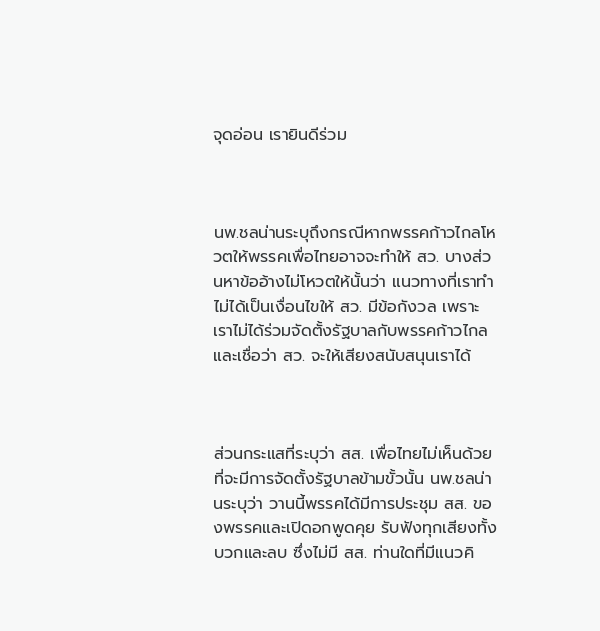จุดอ่อน เรายินดีร่วม



นพ.ชลน่านระบุถึงกรณีหากพรรคก้าวไกลโหวตให้พรรคเพื่อไทยอาจจะทำให้ สว. บางส่วนหาข้ออ้างไม่โหวตให้นั้นว่า แนวทางที่เราทำไม่ได้เป็นเงื่อนไขให้ สว. มีข้อกังวล เพราะเราไม่ได้ร่วมจัดตั้งรัฐบาลกับพรรคก้าวไกล และเชื่อว่า สว. จะให้เสียงสนับสนุนเราได้



ส่วนกระแสที่ระบุว่า สส. เพื่อไทยไม่เห็นด้วยที่จะมีการจัดตั้งรัฐบาลข้ามขั้วนั้น นพ.ชลน่านระบุว่า วานนี้พรรคได้มีการประชุม สส. ของพรรคและเปิดอกพูดคุย รับฟังทุกเสียงทั้งบวกและลบ ซึ่งไม่มี สส. ท่านใดที่มีแนวคิ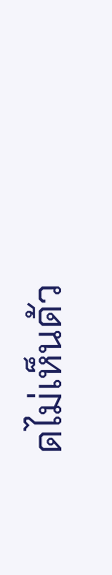ดไม่เห็นด้ว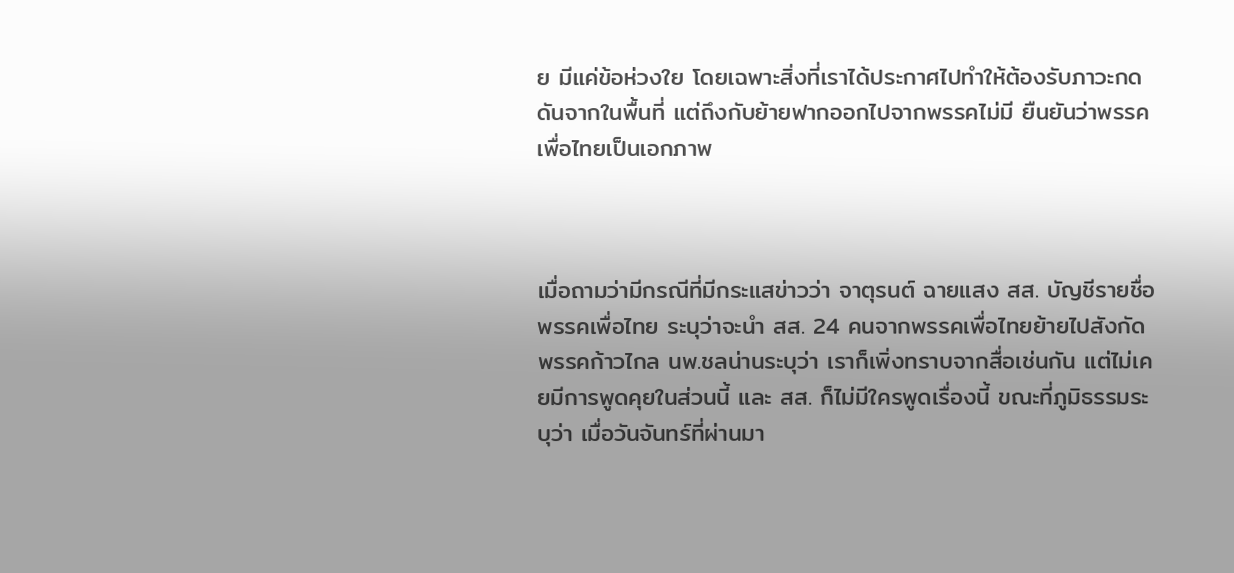ย มีแค่ข้อห่วงใย โดยเฉพาะสิ่งที่เราได้ประกาศไปทำให้ต้องรับภาวะกดดันจากในพื้นที่ แต่ถึงกับย้ายฟากออกไปจากพรรคไม่มี ยืนยันว่าพรรคเพื่อไทยเป็นเอกภาพ



เมื่อถามว่ามีกรณีที่มีกระแสข่าวว่า จาตุรนต์ ฉายแสง สส. บัญชีรายชื่อ พรรคเพื่อไทย ระบุว่าจะนำ สส. 24 คนจากพรรคเพื่อไทยย้ายไปสังกัดพรรคก้าวไกล นพ.ชลน่านระบุว่า เราก็เพิ่งทราบจากสื่อเช่นกัน แต่ไม่เคยมีการพูดคุยในส่วนนี้ และ สส. ก็ไม่มีใครพูดเรื่องนี้ ขณะที่ภูมิธรรมระบุว่า เมื่อวันจันทร์ที่ผ่านมา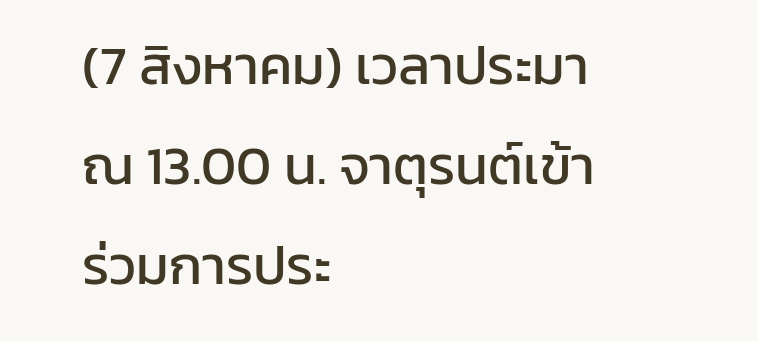(7 สิงหาคม) เวลาประมาณ 13.00 น. จาตุรนต์เข้าร่วมการประ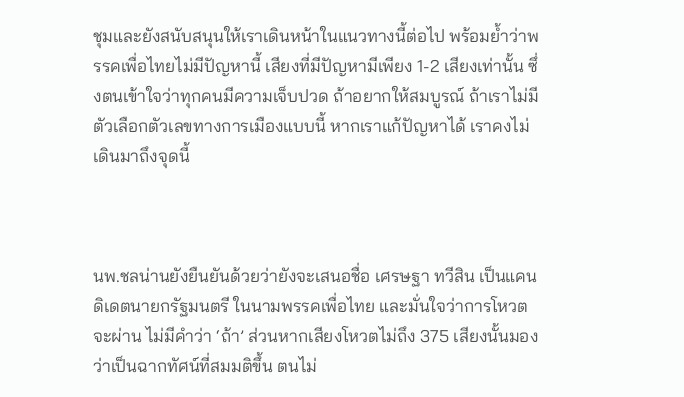ชุมและยังสนับสนุนให้เราเดินหน้าในแนวทางนี้ต่อไป พร้อมย้ำว่าพรรคเพื่อไทยไม่มีปัญหานี้ เสียงที่มีปัญหามีเพียง 1-2 เสียงเท่านั้น ซึ่งตนเข้าใจว่าทุกคนมีความเจ็บปวด ถ้าอยากให้สมบูรณ์ ถ้าเราไม่มีตัวเลือกตัวเลขทางการเมืองแบบนี้ หากเราแก้ปัญหาได้ เราคงไม่เดินมาถึงจุดนี้



นพ.ชลน่านยังยืนยันด้วยว่ายังจะเสนอชื่อ เศรษฐา ทวีสิน เป็นแคนดิเดตนายกรัฐมนตรี ในนามพรรคเพื่อไทย และมั่นใจว่าการโหวตจะผ่าน ไม่มีคำว่า ‘ถ้า’ ส่วนหากเสียงโหวตไม่ถึง 375 เสียงนั้นมองว่าเป็นฉากทัศน์ที่สมมติขึ้น ตนไม่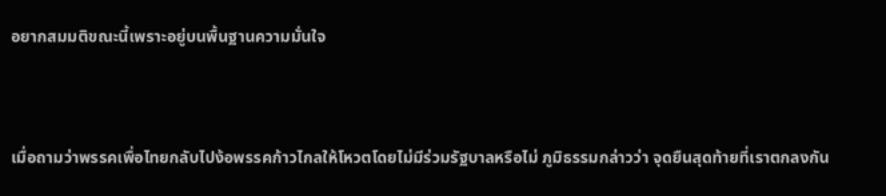อยากสมมติขณะนี้เพราะอยู่บนพื้นฐานความมั่นใจ



เมื่อถามว่าพรรคเพื่อไทยกลับไปง้อพรรคก้าวไกลให้โหวตโดยไม่มีร่วมรัฐบาลหรือไม่ ภูมิธรรมกล่าวว่า จุดยืนสุดท้ายที่เราตกลงกัน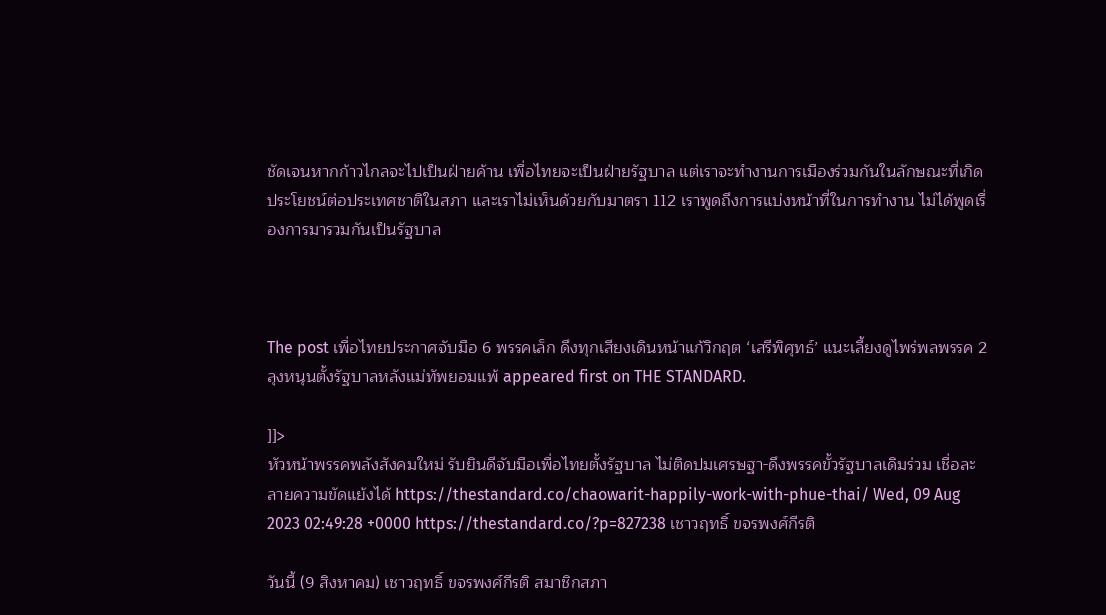ชัดเจนหากก้าวไกลจะไปเป็นฝ่ายค้าน เพื่อไทยจะเป็นฝ่ายรัฐบาล แต่เราจะทำงานการเมืองร่วมกันในลักษณะที่เกิดประโยชน์ต่อประเทศชาติในสภา และเราไม่เห็นด้วยกับมาตรา 112 เราพูดถึงการแบ่งหน้าที่ในการทำงาน ไม่ได้พูดเรื่องการมารวมกันเป็นรัฐบาล



The post เพื่อไทยประกาศจับมือ 6 พรรคเล็ก ดึงทุกเสียงเดินหน้าแก้วิกฤต ‘เสรีพิศุทธ์’ แนะเลี้ยงดูไพร่พลพรรค 2 ลุงหนุนตั้งรัฐบาลหลังแม่ทัพยอมแพ้ appeared first on THE STANDARD.

]]>
หัวหน้าพรรคพลังสังคมใหม่ รับยินดีจับมือเพื่อไทยตั้งรัฐบาล ไม่ติดปมเศรษฐา-ดึงพรรคขั้วรัฐบาลเดิมร่วม เชื่อละลายความขัดแย้งได้ https://thestandard.co/chaowarit-happily-work-with-phue-thai/ Wed, 09 Aug 2023 02:49:28 +0000 https://thestandard.co/?p=827238 เชาวฤทธิ์ ขจรพงศ์กีรติ

วันนี้ (9 สิงหาคม) เชาวฤทธิ์ ขจรพงศ์กีรติ สมาชิกสภา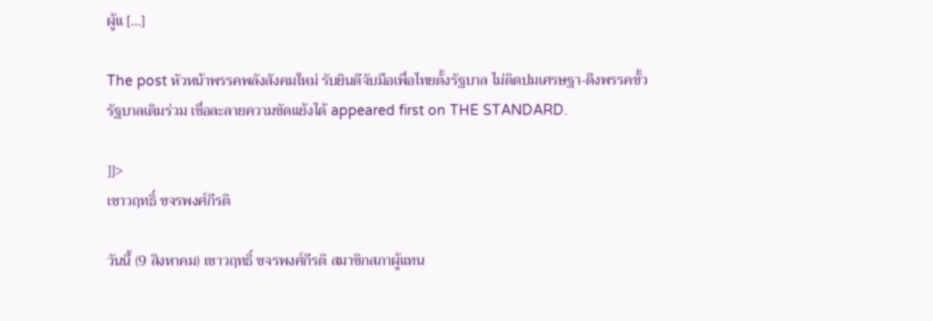ผู้แ […]

The post หัวหน้าพรรคพลังสังคมใหม่ รับยินดีจับมือเพื่อไทยตั้งรัฐบาล ไม่ติดปมเศรษฐา-ดึงพรรคขั้วรัฐบาลเดิมร่วม เชื่อละลายความขัดแย้งได้ appeared first on THE STANDARD.

]]>
เชาวฤทธิ์ ขจรพงศ์กีรติ

วันนี้ (9 สิงหาคม) เชาวฤทธิ์ ขจรพงศ์กีรติ สมาชิกสภาผู้แทน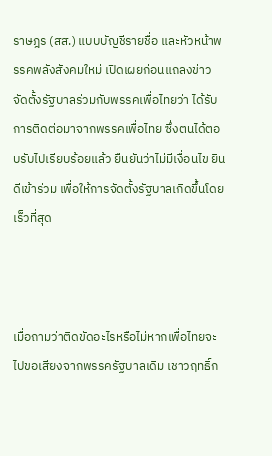ราษฎร (สส.) แบบบัญชีรายชื่อ และหัวหน้าพรรคพลังสังคมใหม่ เปิดเผยก่อนแถลงข่าวจัดตั้งรัฐบาลร่วมกับพรรคเพื่อไทยว่า ได้รับการติดต่อมาจากพรรคเพื่อไทย ซึ่งตนได้ตอบรับไปเรียบร้อยแล้ว ยืนยันว่าไม่มีเงื่อนไข ยินดีเข้าร่วม เพื่อให้การจัดตั้งรัฐบาลเกิดขึ้นโดยเร็วที่สุด



เมื่อถามว่าติดขัดอะไรหรือไม่หากเพื่อไทยจะไปขอเสียงจากพรรครัฐบาลเดิม เชาวฤทธิ์ก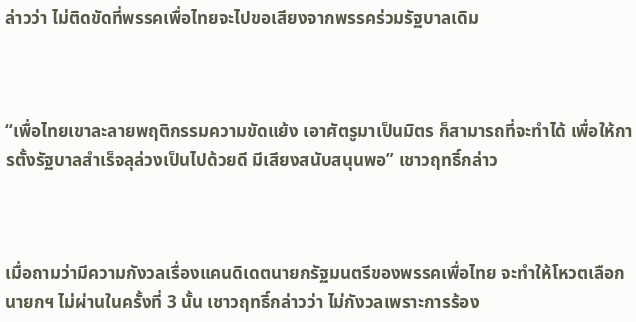ล่าวว่า ไม่ติดขัดที่พรรคเพื่อไทยจะไปขอเสียงจากพรรคร่วมรัฐบาลเดิม



“เพื่อไทยเขาละลายพฤติกรรมความขัดแย้ง เอาศัตรูมาเป็นมิตร ก็สามารถที่จะทำได้ เพื่อให้การตั้งรัฐบาลสำเร็จลุล่วงเป็นไปด้วยดี มีเสียงสนับสนุนพอ” เชาวฤทธิ์กล่าว



เมื่อถามว่ามีความกังวลเรื่องแคนดิเดตนายกรัฐมนตรีของพรรคเพื่อไทย จะทำให้โหวตเลือกนายกฯ ไม่ผ่านในครั้งที่ 3 นั้น เชาวฤทธิ์กล่าวว่า ไม่กังวลเพราะการร้อง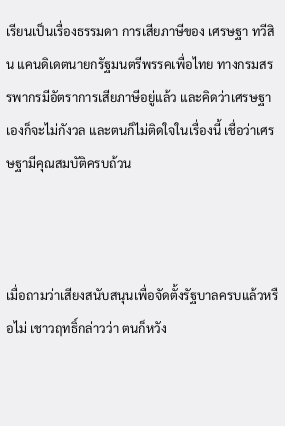เรียนเป็นเรื่องธรรมดา การเสียภาษีของ เศรษฐา ทวีสิน แคนดิเดตนายกรัฐมนตรีพรรคเพื่อไทย ทางกรมสรรพากรมีอัตราการเสียภาษีอยู่แล้ว และคิดว่าเศรษฐาเองก็จะไม่กังวล และตนก็ไม่ติดใจในเรื่องนี้ เชื่อว่าเศรษฐามีคุณสมบัติครบถ้วน



เมื่อถามว่าเสียงสนับสนุนเพื่อจัดตั้งรัฐบาลครบแล้วหรือไม่ เชาวฤทธิ์กล่าวว่า ตนก็หวัง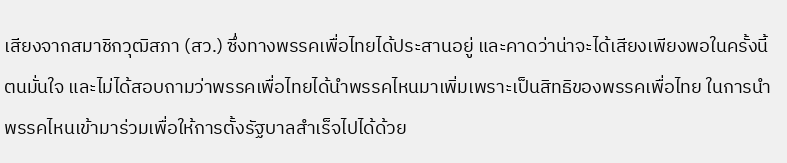เสียงจากสมาชิกวุฒิสภา (สว.) ซึ่งทางพรรคเพื่อไทยได้ประสานอยู่ และคาดว่าน่าจะได้เสียงเพียงพอในครั้งนี้ ตนมั่นใจ และไม่ได้สอบถามว่าพรรคเพื่อไทยได้นำพรรคไหนมาเพิ่มเพราะเป็นสิทธิของพรรคเพื่อไทย ในการนำพรรคไหนเข้ามาร่วมเพื่อให้การตั้งรัฐบาลสำเร็จไปได้ด้วย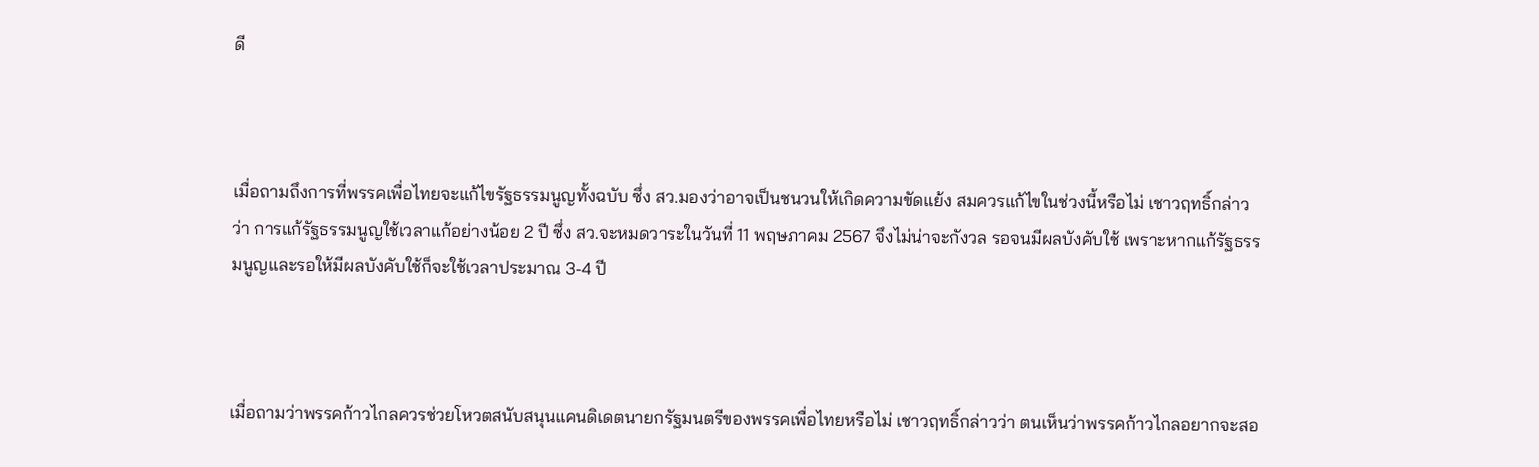ดี



เมื่อถามถึงการที่พรรคเพื่อไทยจะแก้ไขรัฐธรรมนูญทั้งฉบับ ซึ่ง สว.มองว่าอาจเป็นชนวนให้เกิดความขัดแย้ง สมควรแก้ไขในช่วงนี้หรือไม่ เชาวฤทธิ์กล่าวว่า การแก้รัฐธรรมนูญใช้เวลาแก้อย่างน้อย 2 ปี ซึ่ง สว.จะหมดวาระในวันที่ 11 พฤษภาคม 2567 จึงไม่น่าจะกังวล รอจนมีผลบังคับใช้ เพราะหากแก้รัฐธรรมนูญและรอให้มีผลบังคับใช้ก็จะใช้เวลาประมาณ 3-4 ปี



เมื่อถามว่าพรรคก้าวไกลควรช่วยโหวตสนับสนุนแคนดิเดตนายกรัฐมนตรีของพรรคเพื่อไทยหรือไม่ เชาวฤทธิ์กล่าวว่า ตนเห็นว่าพรรคก้าวไกลอยากจะสอ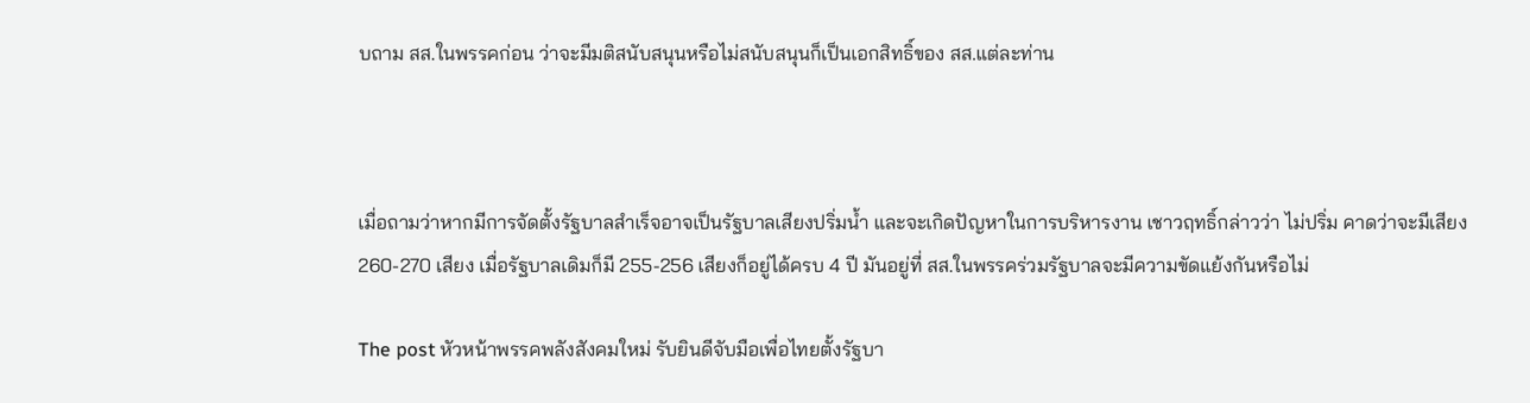บถาม สส.ในพรรคก่อน ว่าจะมีมติสนับสนุนหรือไม่สนับสนุนก็เป็นเอกสิทธิ์ของ สส.แต่ละท่าน



เมื่อถามว่าหากมีการจัดตั้งรัฐบาลสำเร็จอาจเป็นรัฐบาลเสียงปริ่มน้ำ และจะเกิดปัญหาในการบริหารงาน เชาวฤทธิ์กล่าวว่า ไม่ปริ่ม คาดว่าจะมีเสียง 260-270 เสียง เมื่อรัฐบาลเดิมก็มี 255-256 เสียงก็อยู่ได้ครบ 4 ปี มันอยู่ที่ สส.ในพรรคร่วมรัฐบาลจะมีความขัดแย้งกันหรือไม่

The post หัวหน้าพรรคพลังสังคมใหม่ รับยินดีจับมือเพื่อไทยตั้งรัฐบา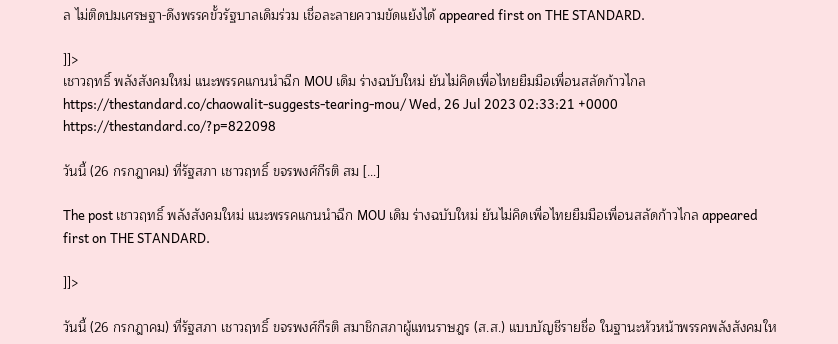ล ไม่ติดปมเศรษฐา-ดึงพรรคขั้วรัฐบาลเดิมร่วม เชื่อละลายความขัดแย้งได้ appeared first on THE STANDARD.

]]>
เชาวฤทธิ์ พลังสังคมใหม่ แนะพรรคแกนนำฉีก MOU เดิม ร่างฉบับใหม่ ยันไม่คิดเพื่อไทยยืมมือเพื่อนสลัดก้าวไกล https://thestandard.co/chaowalit-suggests-tearing-mou/ Wed, 26 Jul 2023 02:33:21 +0000 https://thestandard.co/?p=822098

วันนี้ (26 กรกฎาคม) ที่รัฐสภา เชาวฤทธิ์ ขจรพงศ์กีรติ สม […]

The post เชาวฤทธิ์ พลังสังคมใหม่ แนะพรรคแกนนำฉีก MOU เดิม ร่างฉบับใหม่ ยันไม่คิดเพื่อไทยยืมมือเพื่อนสลัดก้าวไกล appeared first on THE STANDARD.

]]>

วันนี้ (26 กรกฎาคม) ที่รัฐสภา เชาวฤทธิ์ ขจรพงศ์กีรติ สมาชิกสภาผู้แทนราษฎร (ส.ส.) แบบบัญชีรายชื่อ ในฐานะหัวหน้าพรรคพลังสังคมให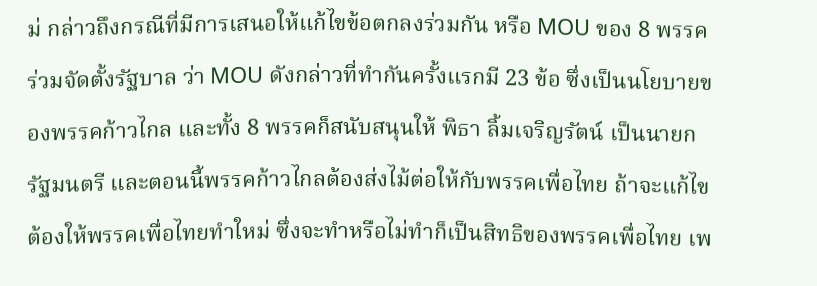ม่ กล่าวถึงกรณีที่มีการเสนอให้แก้ไขข้อตกลงร่วมกัน หรือ MOU ของ 8 พรรคร่วมจัดตั้งรัฐบาล ว่า MOU ดังกล่าวที่ทำกันครั้งแรกมี 23 ข้อ ซึ่งเป็นนโยบายของพรรคก้าวไกล และทั้ง 8 พรรคก็สนับสนุนให้ พิธา ลิ้มเจริญรัตน์ เป็นนายกรัฐมนตรี และตอนนี้พรรคก้าวไกลต้องส่งไม้ต่อให้กับพรรคเพื่อไทย ถ้าจะแก้ไขต้องให้พรรคเพื่อไทยทำใหม่ ซึ่งจะทำหรือไม่ทำก็เป็นสิทธิของพรรคเพื่อไทย เพ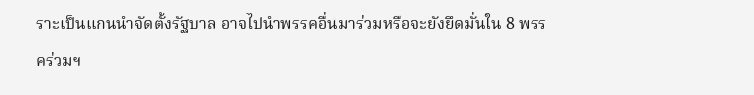ราะเป็นแกนนำจัดตั้งรัฐบาล อาจไปนำพรรคอื่นมาร่วมหรือจะยังยึดมั่นใน 8 พรรคร่วมฯ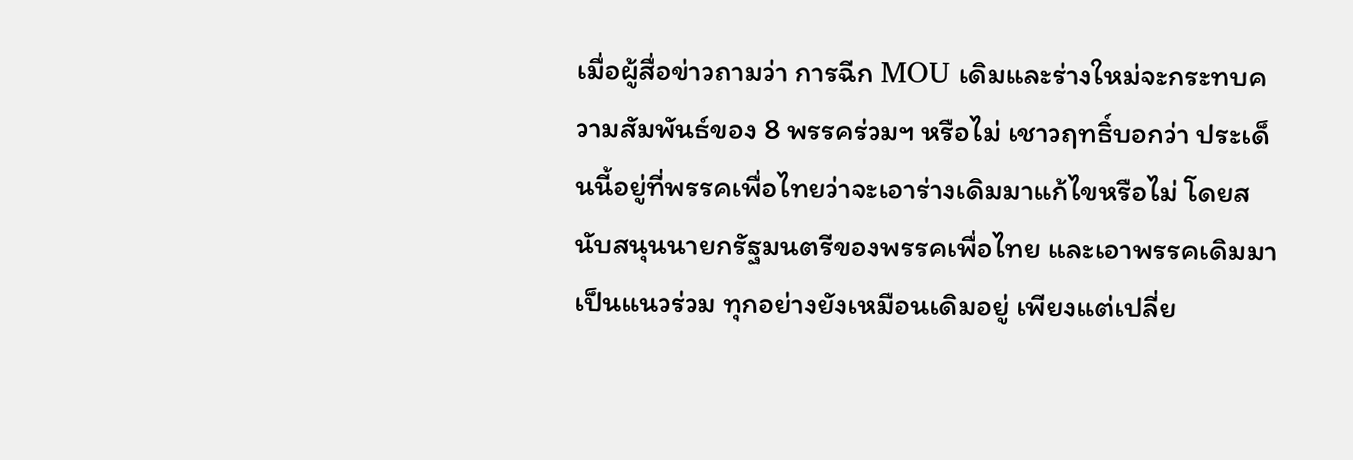เมื่อผู้สื่อข่าวถามว่า การฉีก MOU เดิมและร่างใหม่จะกระทบความสัมพันธ์ของ 8 พรรคร่วมฯ หรือไม่ เชาวฤทธิ์บอกว่า ประเด็นนี้อยู่ที่พรรคเพื่อไทยว่าจะเอาร่างเดิมมาแก้ไขหรือไม่ โดยสนับสนุนนายกรัฐมนตรีของพรรคเพื่อไทย และเอาพรรคเดิมมาเป็นแนวร่วม ทุกอย่างยังเหมือนเดิมอยู่ เพียงแต่เปลี่ย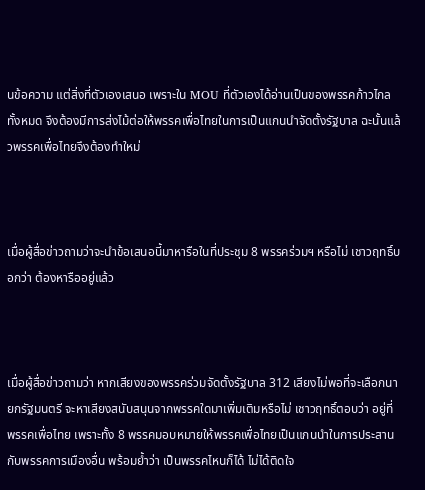นข้อความ แต่สิ่งที่ตัวเองเสนอ เพราะใน MOU ที่ตัวเองได้อ่านเป็นของพรรคก้าวไกลทั้งหมด จึงต้องมีการส่งไม้ต่อให้พรรคเพื่อไทยในการเป็นแกนนำจัดตั้งรัฐบาล ฉะนั้นแล้วพรรคเพื่อไทยจึงต้องทำใหม่



เมื่อผู้สื่อข่าวถามว่าจะนำข้อเสนอนี้มาหารือในที่ประชุม 8 พรรคร่วมฯ หรือไม่ เชาวฤทธิ์บอกว่า ต้องหารืออยู่แล้ว



เมื่อผู้สื่อข่าวถามว่า หากเสียงของพรรคร่วมจัดตั้งรัฐบาล 312 เสียงไม่พอที่จะเลือกนายกรัฐมนตรี จะหาเสียงสนับสนุนจากพรรคใดมาเพิ่มเติมหรือไม่ เชาวฤทธิ์ตอบว่า อยู่ที่พรรคเพื่อไทย เพราะทั้ง 8 พรรคมอบหมายให้พรรคเพื่อไทยเป็นแกนนำในการประสานกับพรรคการเมืองอื่น พร้อมย้ำว่า เป็นพรรคไหนก็ได้ ไม่ได้ติดใจ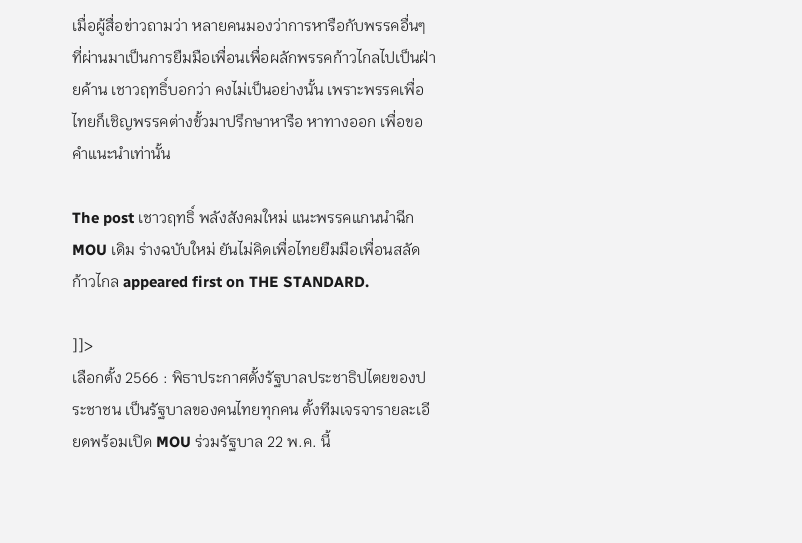เมื่อผู้สื่อข่าวถามว่า หลายคนมองว่าการหารือกับพรรคอื่นๆ ที่ผ่านมาเป็นการยืมมือเพื่อนเพื่อผลักพรรคก้าวไกลไปเป็นฝ่ายค้าน เชาวฤทธิ์บอกว่า คงไม่เป็นอย่างนั้น เพราะพรรคเพื่อไทยก็เชิญพรรคต่างขั้วมาปรึกษาหารือ หาทางออก เพื่อขอคำแนะนำเท่านั้น

The post เชาวฤทธิ์ พลังสังคมใหม่ แนะพรรคแกนนำฉีก MOU เดิม ร่างฉบับใหม่ ยันไม่คิดเพื่อไทยยืมมือเพื่อนสลัดก้าวไกล appeared first on THE STANDARD.

]]>
เลือกตั้ง 2566 : พิธาประกาศตั้งรัฐบาลประชาธิปไตยของประชาชน เป็นรัฐบาลของคนไทยทุกคน ตั้งทีมเจรจารายละเอียดพร้อมเปิด MOU ร่วมรัฐบาล 22 พ.ค. นี้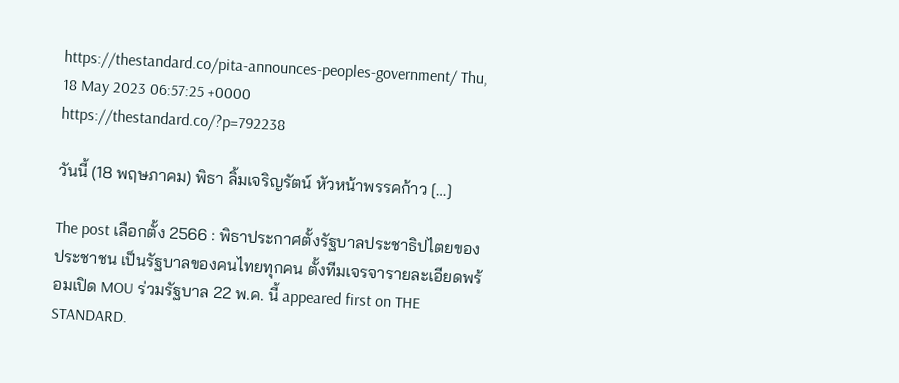https://thestandard.co/pita-announces-peoples-government/ Thu, 18 May 2023 06:57:25 +0000 https://thestandard.co/?p=792238

วันนี้ (18 พฤษภาคม) พิธา ลิ้มเจริญรัตน์ หัวหน้าพรรคก้าว […]

The post เลือกตั้ง 2566 : พิธาประกาศตั้งรัฐบาลประชาธิปไตยของประชาชน เป็นรัฐบาลของคนไทยทุกคน ตั้งทีมเจรจารายละเอียดพร้อมเปิด MOU ร่วมรัฐบาล 22 พ.ค. นี้ appeared first on THE STANDARD.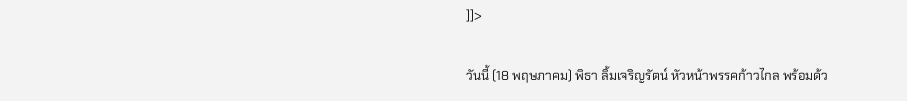]]>

วันนี้ (18 พฤษภาคม) พิธา ลิ้มเจริญรัตน์ หัวหน้าพรรคก้าวไกล พร้อมด้ว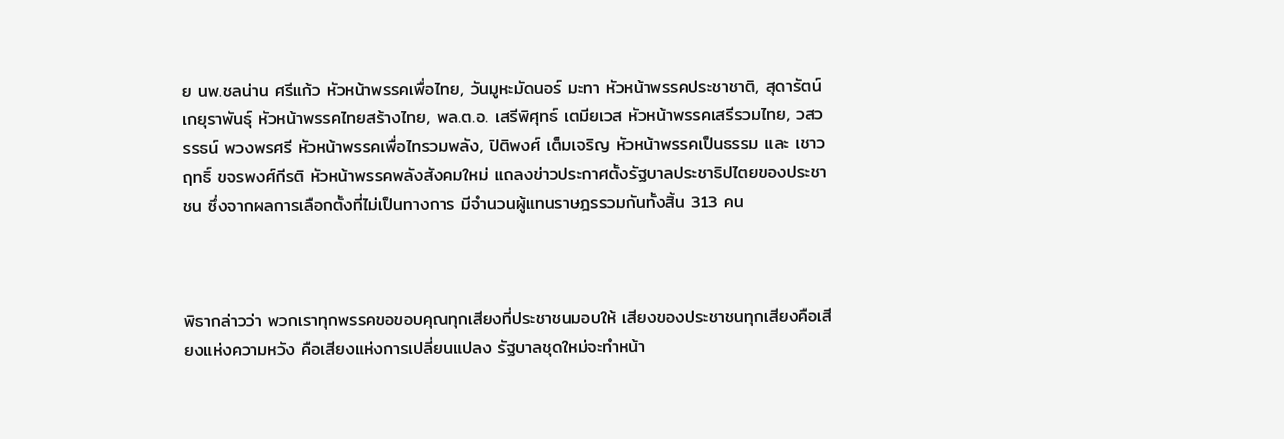ย นพ.ชลน่าน ศรีแก้ว หัวหน้าพรรคเพื่อไทย, วันมูหะมัดนอร์ มะทา หัวหน้าพรรคประชาชาติ, สุดารัตน์ เกยุราพันธุ์ หัวหน้าพรรคไทยสร้างไทย, พล.ต.อ. เสรีพิศุทธ์ เตมียเวส หัวหน้าพรรคเสรีรวมไทย, วสวรรธน์ พวงพรศรี หัวหน้าพรรคเพื่อไทรวมพลัง, ปิติพงศ์ เต็มเจริญ หัวหน้าพรรคเป็นธรรม และ เชาวฤทธิ์ ขจรพงศ์กีรติ หัวหน้าพรรคพลังสังคมใหม่ แถลงข่าวประกาศตั้งรัฐบาลประชาธิปไตยของประชาชน ซึ่งจากผลการเลือกตั้งที่ไม่เป็นทางการ มีจำนวนผู้แทนราษฎรรวมกันทั้งสิ้น 313 คน



พิธากล่าวว่า พวกเราทุกพรรคขอขอบคุณทุกเสียงที่ประชาชนมอบให้ เสียงของประชาชนทุกเสียงคือเสียงแห่งความหวัง คือเสียงแห่งการเปลี่ยนแปลง รัฐบาลชุดใหม่จะทำหน้า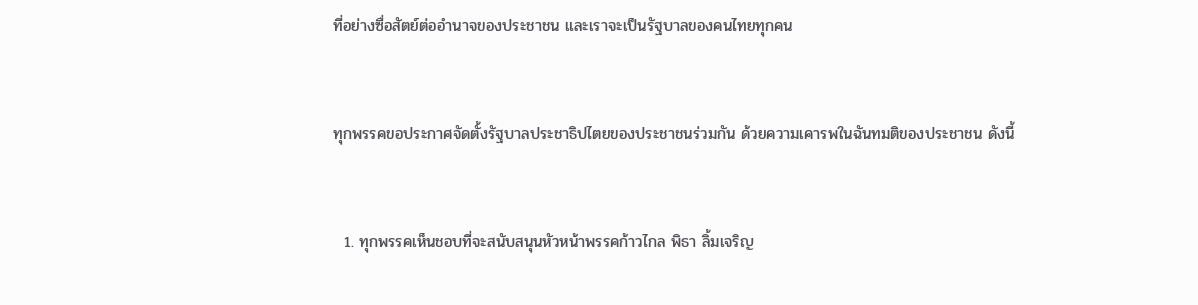ที่อย่างซื่อสัตย์ต่ออำนาจของประชาชน และเราจะเป็นรัฐบาลของคนไทยทุกคน



ทุกพรรคขอประกาศจัดตั้งรัฐบาลประชาธิปไตยของประชาชนร่วมกัน ด้วยความเคารพในฉันทมติของประชาชน ดังนี้



  1. ทุกพรรคเห็นชอบที่จะสนับสนุนหัวหน้าพรรคก้าวไกล พิธา ลิ้มเจริญ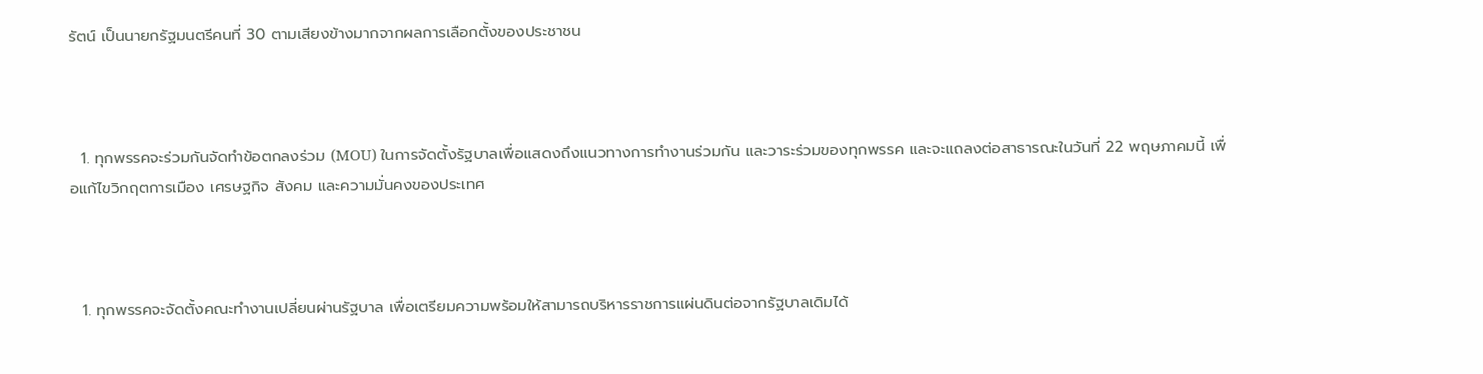รัตน์ เป็นนายกรัฐมนตรีคนที่ 30 ตามเสียงข้างมากจากผลการเลือกตั้งของประชาชน



  1. ทุกพรรคจะร่วมกันจัดทำข้อตกลงร่วม (MOU) ในการจัดตั้งรัฐบาลเพื่อแสดงถึงแนวทางการทำงานร่วมกัน และวาระร่วมของทุกพรรค และจะแถลงต่อสาธารณะในวันที่ 22 พฤษภาคมนี้ เพื่อแก้ไขวิกฤตการเมือง เศรษฐกิจ สังคม และความมั่นคงของประเทศ



  1. ทุกพรรคจะจัดตั้งคณะทำงานเปลี่ยนผ่านรัฐบาล เพื่อเตรียมความพร้อมให้สามารถบริหารราชการแผ่นดินต่อจากรัฐบาลเดิมได้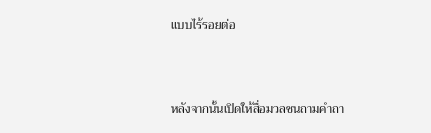แบบไร้รอยต่อ



หลังจากนั้นเปิดให้สื่อมวลชนถามคำถา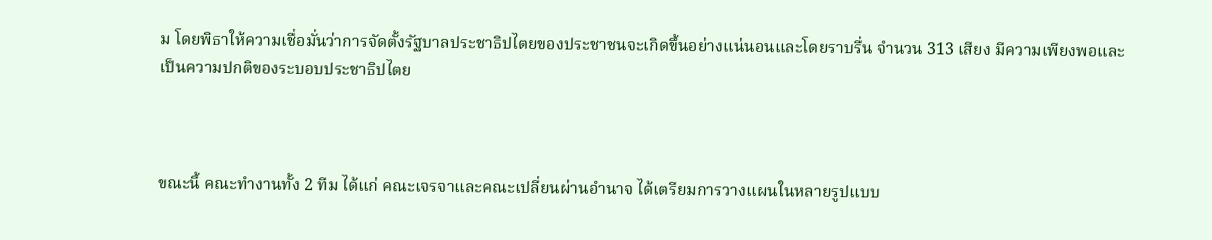ม โดยพิธาให้ความเชื่อมั่นว่าการจัดตั้งรัฐบาลประชาธิปไตยของประชาชนจะเกิดขึ้นอย่างแน่นอนและโดยราบรื่น จำนวน 313 เสียง มีความเพียงพอและเป็นความปกติของระบอบประชาธิปไตย



ขณะนี้ คณะทำงานทั้ง 2 ทีม ได้แก่ คณะเจรจาและคณะเปลี่ยนผ่านอำนาจ ได้เตรียมการวางแผนในหลายรูปแบบ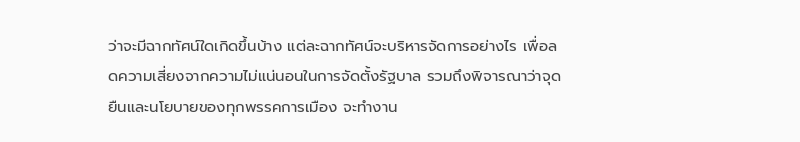ว่าจะมีฉากทัศน์ใดเกิดขึ้นบ้าง แต่ละฉากทัศน์จะบริหารจัดการอย่างไร เพื่อลดความเสี่ยงจากความไม่แน่นอนในการจัดตั้งรัฐบาล รวมถึงพิจารณาว่าจุดยืนและนโยบายของทุกพรรคการเมือง จะทำงาน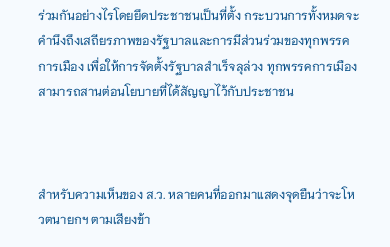ร่วมกันอย่างไรโดยยึดประชาชนเป็นที่ตั้ง กระบวนการทั้งหมดจะคำนึงถึงเสถียรภาพของรัฐบาลและการมีส่วนร่วมของทุกพรรคการเมือง เพื่อให้การจัดตั้งรัฐบาลสำเร็จลุล่วง ทุกพรรคการเมืองสามารถสานต่อนโยบายที่ได้สัญญาไว้กับประชาชน



สำหรับความเห็นของ ส.ว. หลายคนที่ออกมาแสดงจุดยืนว่าจะโหวตนายกฯ ตามเสียงข้า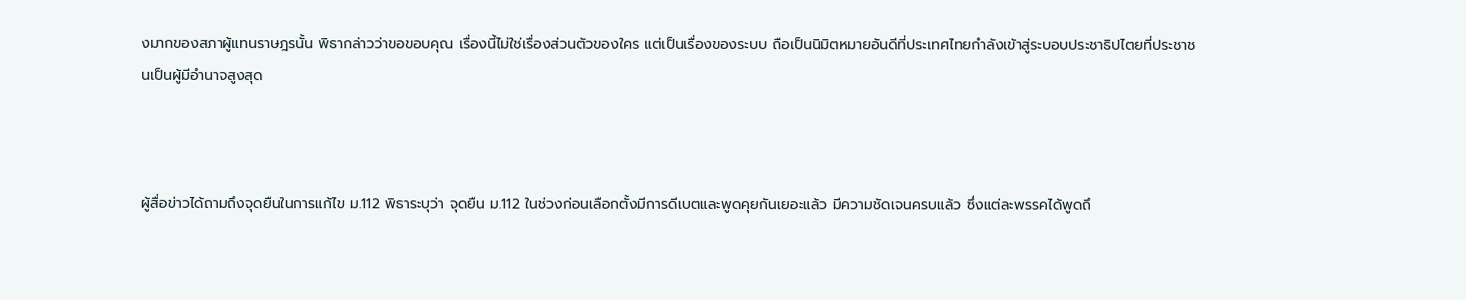งมากของสภาผู้แทนราษฎรนั้น พิธากล่าวว่าขอขอบคุณ เรื่องนี้ไม่ใช่เรื่องส่วนตัวของใคร แต่เป็นเรื่องของระบบ ถือเป็นนิมิตหมายอันดีที่ประเทศไทยกำลังเข้าสู่ระบอบประชาธิปไตยที่ประชาชนเป็นผู้มีอำนาจสูงสุด



ผู้สื่อข่าวได้ถามถึงจุดยืนในการแก้ไข ม.112 พิธาระบุว่า จุดยืน ม.112 ในช่วงก่อนเลือกตั้งมีการดีเบตและพูดคุยกันเยอะแล้ว มีความชัดเจนครบแล้ว ซึ่งแต่ละพรรคได้พูดถึ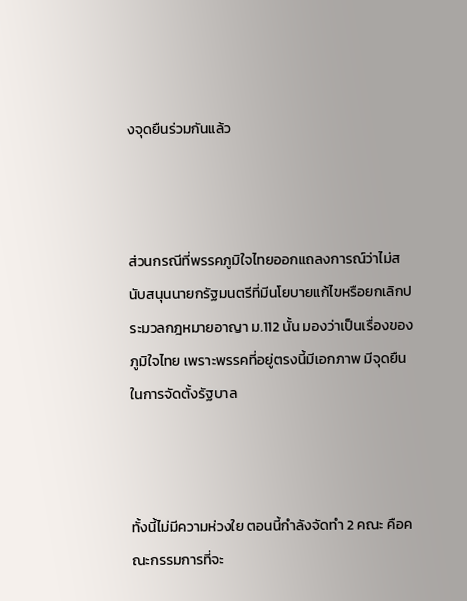งจุดยืนร่วมกันแล้ว



ส่วนกรณีที่พรรคภูมิใจไทยออกแถลงการณ์ว่าไม่สนับสนุนนายกรัฐมนตรีที่มีนโยบายแก้ไขหรือยกเลิกประมวลกฎหมายอาญา ม.112 นั้น มองว่าเป็นเรื่องของภูมิใจไทย เพราะพรรคที่อยู่ตรงนี้มีเอกภาพ มีจุดยืนในการจัดตั้งรัฐบาล



ทั้งนี้ไม่มีความห่วงใย ตอนนี้กำลังจัดทำ 2 คณะ คือคณะกรรมการที่จะ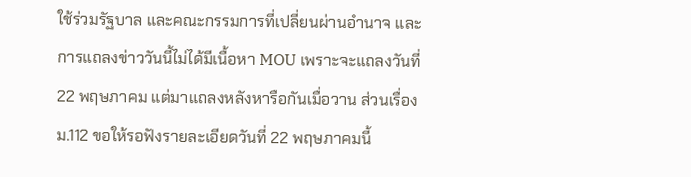ใช้ร่วมรัฐบาล และคณะกรรมการที่เปลี่ยนผ่านอำนาจ และการแถลงข่าววันนี้ไม่ได้มีเนื้อหา MOU เพราะจะแถลงวันที่ 22 พฤษภาคม แต่มาแถลงหลังหารือกันเมื่อวาน ส่วนเรื่อง ม.112 ขอให้รอฟังรายละเอียดวันที่ 22 พฤษภาคมนี้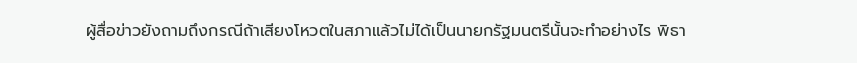ผู้สื่อข่าวยังถามถึงกรณีถ้าเสียงโหวตในสภาแล้วไม่ได้เป็นนายกรัฐมนตรีนั้นจะทำอย่างไร พิธา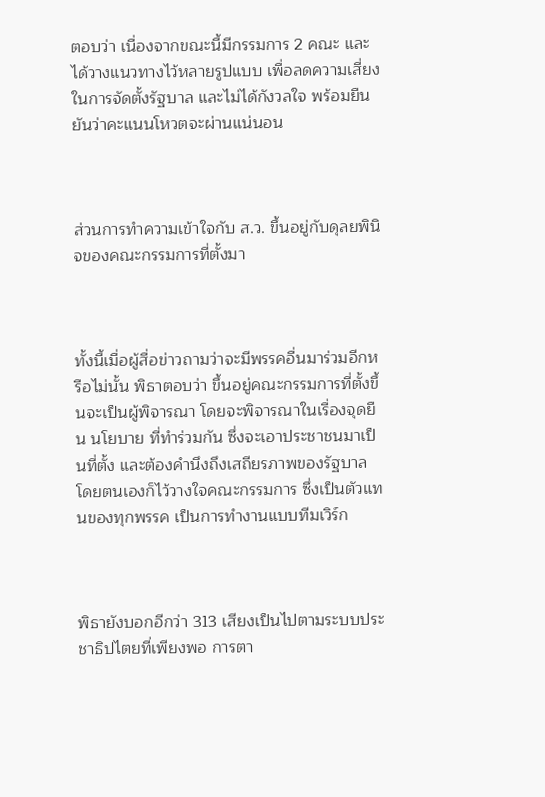ตอบว่า เนื่องจากขณะนี้มีกรรมการ 2 คณะ และได้วางแนวทางไว้หลายรูปแบบ เพื่อลดความเสี่ยงในการจัดตั้งรัฐบาล และไม่ได้กังวลใจ พร้อมยืนยันว่าคะแนนโหวตจะผ่านแน่นอน



ส่วนการทำความเข้าใจกับ ส.ว. ขึ้นอยู่กับดุลยพินิจของคณะกรรมการที่ตั้งมา



ทั้งนี้เมื่อผู้สื่อข่าวถามว่าจะมีพรรคอื่นมาร่วมอีกหรือไม่นั้น พิธาตอบว่า ขึ้นอยู่คณะกรรมการที่ตั้งขึ้นจะเป็นผู้พิจารณา โดยจะพิจารณาในเรื่องจุดยืน นโยบาย ที่ทำร่วมกัน ซึ่งจะเอาประชาชนมาเป็นที่ตั้ง และต้องคำนึงถึงเสถียรภาพของรัฐบาล โดยตนเองก็ไว้วางใจคณะกรรมการ ซึ่งเป็นตัวแทนของทุกพรรค เป็นการทำงานแบบทีมเวิร์ก



พิธายังบอกอีกว่า 313 เสียงเป็นไปตามระบบประชาธิปไตยที่เพียงพอ การตา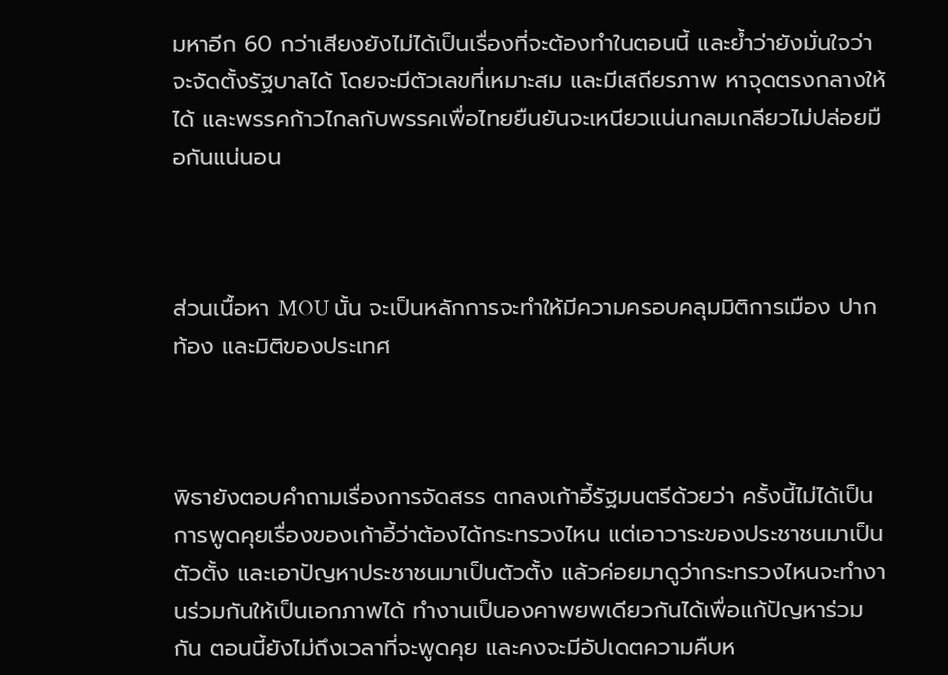มหาอีก 60 กว่าเสียงยังไม่ได้เป็นเรื่องที่จะต้องทำในตอนนี้ และย้ำว่ายังมั่นใจว่าจะจัดตั้งรัฐบาลได้ โดยจะมีตัวเลขที่เหมาะสม และมีเสถียรภาพ หาจุดตรงกลางให้ได้ และพรรคก้าวไกลกับพรรคเพื่อไทยยืนยันจะเหนียวแน่นกลมเกลียวไม่ปล่อยมือกันแน่นอน



ส่วนเนื้อหา MOU นั้น จะเป็นหลักการจะทำให้มีความครอบคลุมมิติการเมือง ปากท้อง และมิติของประเทศ



พิธายังตอบคำถามเรื่องการจัดสรร ตกลงเก้าอี้รัฐมนตรีด้วยว่า ครั้งนี้ไม่ได้เป็นการพูดคุยเรื่องของเก้าอี้ว่าต้องได้กระทรวงไหน แต่เอาวาระของประชาชนมาเป็นตัวตั้ง และเอาปัญหาประชาชนมาเป็นตัวตั้ง แล้วค่อยมาดูว่ากระทรวงไหนจะทำงานร่วมกันให้เป็นเอกภาพได้ ทำงานเป็นองคาพยพเดียวกันได้เพื่อแก้ปัญหาร่วมกัน ตอนนี้ยังไม่ถึงเวลาที่จะพูดคุย และคงจะมีอัปเดตความคืบห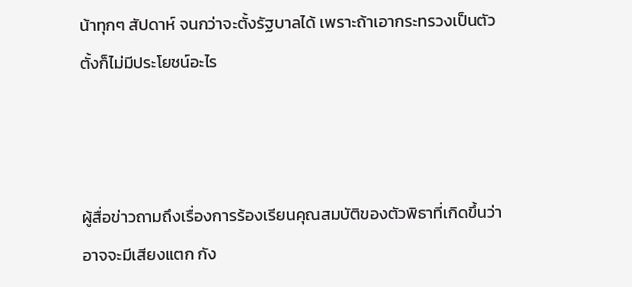น้าทุกๆ สัปดาห์ จนกว่าจะตั้งรัฐบาลได้ เพราะถ้าเอากระทรวงเป็นตัวตั้งก็ไม่มีประโยชน์อะไร



ผู้สื่อข่าวถามถึงเรื่องการร้องเรียนคุณสมบัติของตัวพิธาที่เกิดขึ้นว่าอาจจะมีเสียงแตก กัง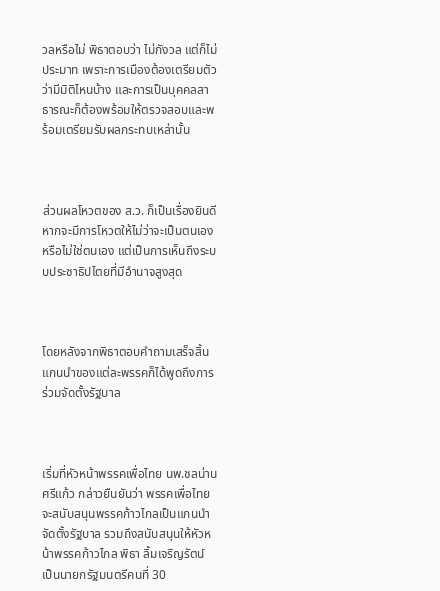วลหรือไม่ พิธาตอบว่า ไม่กังวล แต่ก็ไม่ประมาท เพราะการเมืองต้องเตรียมตัวว่ามีมิติไหนบ้าง และการเป็นบุคคลสาธารณะก็ต้องพร้อมให้ตรวจสอบและพร้อมเตรียมรับผลกระทบเหล่านั้น



ส่วนผลโหวตของ ส.ว. ก็เป็นเรื่องยินดี หากจะมีการโหวตให้ไม่ว่าจะเป็นตนเองหรือไม่ใช่ตนเอง แต่เป็นการเห็นถึงระบบประชาธิปไตยที่มีอำนาจสูงสุด



โดยหลังจากพิธาตอบคำถามเสร็จสิ้น แกนนำของแต่ละพรรคก็ได้พูดถึงการร่วมจัดตั้งรัฐบาล



เริ่มที่หัวหน้าพรรคเพื่อไทย นพ.ชลน่าน ศรีแก้ว กล่าวยืนยันว่า พรรคเพื่อไทยจะสนับสนุนพรรคก้าวไกลเป็นแกนนำจัดตั้งรัฐบาล รวมถึงสนับสนุนให้หัวหน้าพรรคก้าวไกล พิธา ลิ้มเจริญรัตน์ เป็นนายกรัฐมนตรีคนที่ 30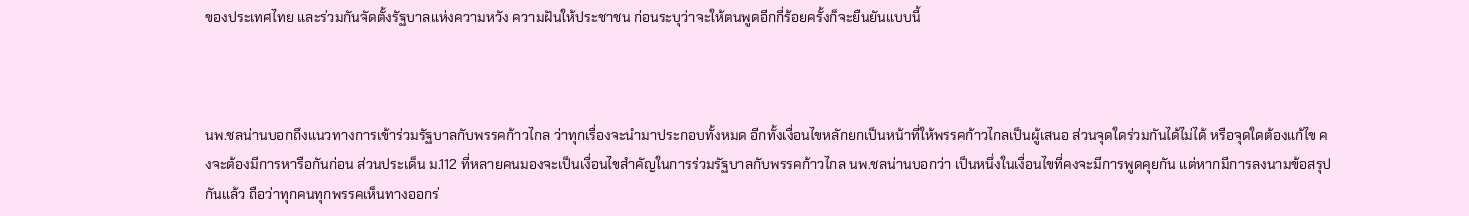ของประเทศไทย และร่วมกันจัดตั้งรัฐบาลแห่งความหวัง ความฝันให้ประชาชน ก่อนระบุว่าจะให้ตนพูดอีกกี่ร้อยครั้งก็จะยืนยันแบบนี้



นพ.ชลน่านบอกถึงแนวทางการเข้าร่วมรัฐบาลกับพรรคก้าวไกล ว่าทุกเรื่องจะนำมาประกอบทั้งหมด อีกทั้งเงื่อนไขหลักยกเป็นหน้าที่ให้พรรคก้าวไกลเป็นผู้เสนอ ส่วนจุดใดร่วมกันได้ไม่ได้ หรือจุดใดต้องแก้ไข คงจะต้องมีการหารือกันก่อน ส่วนประเด็น ม.112 ที่หลายคนมองจะเป็นเงื่อนไขสำคัญในการร่วมรัฐบาลกับพรรคก้าวไกล นพ.ชลน่านบอกว่า เป็นหนึ่งในเงื่อนไขที่คงจะมีการพูดคุยกัน แต่หากมีการลงนามข้อสรุปกันแล้ว ถือว่าทุกคนทุกพรรคเห็นทางออกร่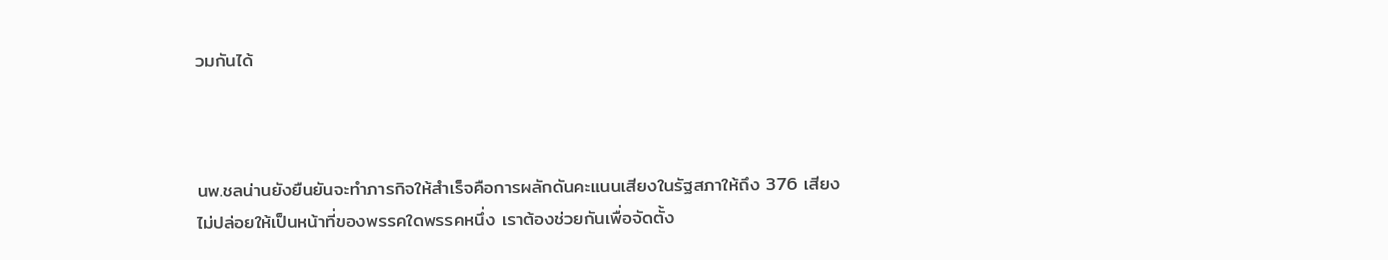วมกันได้



นพ.ชลน่านยังยืนยันจะทำภารกิจให้สำเร็จคือการผลักดันคะแนนเสียงในรัฐสภาให้ถึง 376 เสียง ไม่ปล่อยให้เป็นหน้าที่ของพรรคใดพรรคหนึ่ง เราต้องช่วยกันเพื่อจัดตั้ง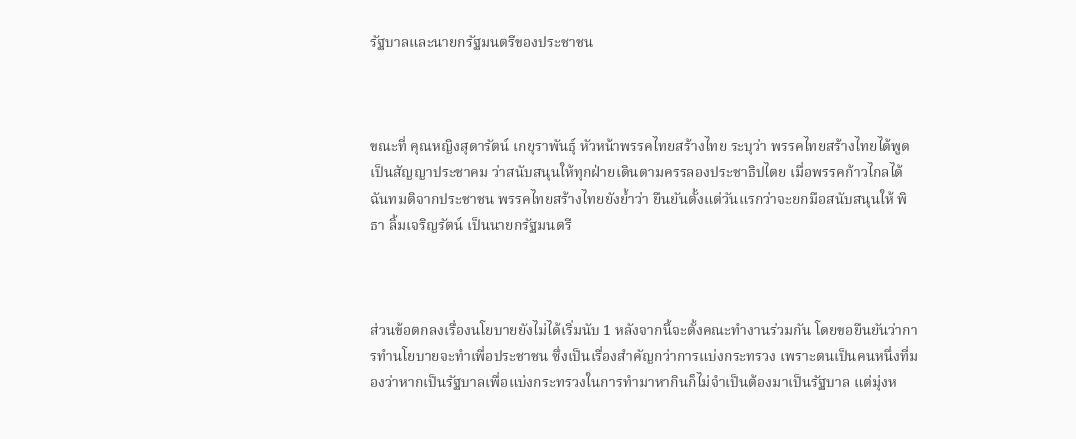รัฐบาลและนายกรัฐมนตรีของประชาชน



ขณะที่ คุณหญิงสุดารัตน์ เกยุราพันธุ์ หัวหน้าพรรคไทยสร้างไทย ระบุว่า พรรคไทยสร้างไทยได้พูดเป็นสัญญาประชาคม ว่าสนับสนุนให้ทุกฝ่ายเดินตามครรลองประชาธิปไตย เมื่อพรรคก้าวไกลได้ฉันทมติจากประชาชน พรรคไทยสร้างไทยยังย้ำว่า ยืนยันตั้งแต่วันแรกว่าจะยกมือสนับสนุนให้ พิธา ลิ้มเจริญรัตน์ เป็นนายกรัฐมนตรี



ส่วนข้อตกลงเรื่องนโยบายยังไม่ได้เริ่มนับ 1 หลังจากนี้จะตั้งคณะทำงานร่วมกัน โดยขอยืนยันว่าการทำนโยบายจะทำเพื่อประชาชน ซึ่งเป็นเรื่องสำคัญกว่าการแบ่งกระทรวง เพราะตนเป็นคนหนึ่งที่มองว่าหากเป็นรัฐบาลเพื่อแบ่งกระทรวงในการทำมาหากินก็ไม่จำเป็นต้องมาเป็นรัฐบาล แต่มุ่งห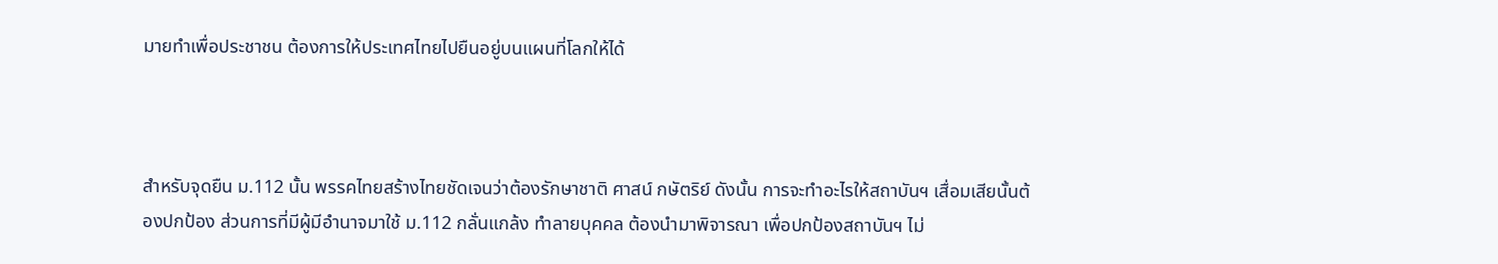มายทำเพื่อประชาชน ต้องการให้ประเทศไทยไปยืนอยู่บนแผนที่โลกให้ได้



สำหรับจุดยืน ม.112 นั้น พรรคไทยสร้างไทยชัดเจนว่าต้องรักษาชาติ ศาสน์ กษัตริย์ ดังนั้น การจะทำอะไรให้สถาบันฯ เสื่อมเสียนั้นต้องปกป้อง ส่วนการที่มีผู้มีอำนาจมาใช้ ม.112 กลั่นแกล้ง ทำลายบุคคล ต้องนำมาพิจารณา เพื่อปกป้องสถาบันฯ ไม่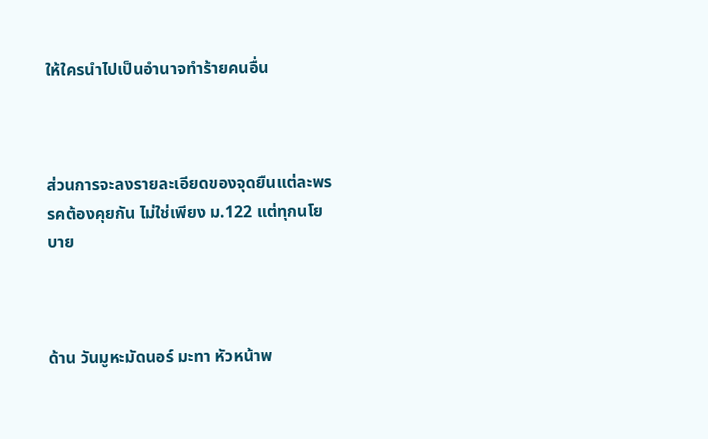ให้ใครนำไปเป็นอำนาจทำร้ายคนอื่น



ส่วนการจะลงรายละเอียดของจุดยืนแต่ละพรรคต้องคุยกัน ไม่ใช่เพียง ม.122 แต่ทุกนโยบาย



ด้าน วันมูหะมัดนอร์ มะทา หัวหน้าพ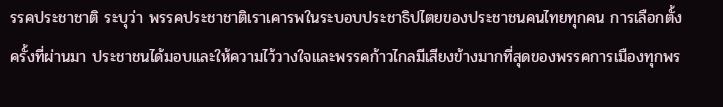รรคประชาชาติ ระบุว่า พรรคประชาชาติเราเคารพในระบอบประชาธิปไตยของประชาชนคนไทยทุกคน การเลือกตั้งครั้งที่ผ่านมา ประชาชนได้มอบและให้ความไว้วางใจและพรรคก้าวไกลมีเสียงข้างมากที่สุดของพรรคการเมืองทุกพร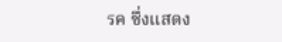รค ซึ่งแสดง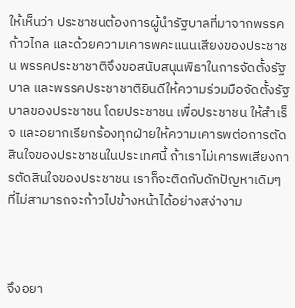ให้เห็นว่า ประชาชนต้องการผู้นำรัฐบาลที่มาจากพรรคก้าวไกล และด้วยความเคารพคะแนนเสียงของประชาชน พรรคประชาชาติจึงขอสนับสนุนพิธาในการจัดตั้งรัฐบาล และพรรคประชาชาติยินดีให้ความร่วมมือจัดตั้งรัฐบาลของประชาชน โดยประชาชน เพื่อประชาชน ให้สำเร็จ และอยากเรียกร้องทุกฝ่ายให้ความเคารพต่อการตัดสินใจของประชาชนในประเทศนี้ ถ้าเราไม่เคารพเสียงการตัดสินใจของประชาชน เราก็จะติดกับดักปัญหาเดิมๆ ที่ไม่สามารถจะก้าวไปข้างหน้าได้อย่างสง่างาม



จึงอยา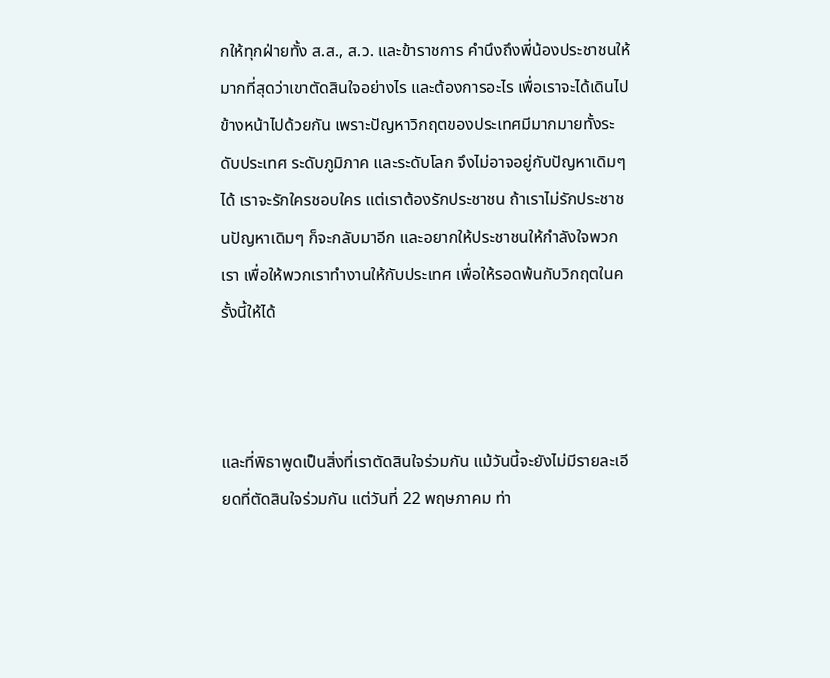กให้ทุกฝ่ายทั้ง ส.ส., ส.ว. และข้าราชการ คำนึงถึงพี่น้องประชาชนให้มากที่สุดว่าเขาตัดสินใจอย่างไร และต้องการอะไร เพื่อเราจะได้เดินไปข้างหน้าไปด้วยกัน เพราะปัญหาวิกฤตของประเทศมีมากมายทั้งระดับประเทศ ระดับภูมิภาค และระดับโลก จึงไม่อาจอยู่กับปัญหาเดิมๆ ได้ เราจะรักใครชอบใคร แต่เราต้องรักประชาชน ถ้าเราไม่รักประชาชนปัญหาเดิมๆ ก็จะกลับมาอีก และอยากให้ประชาชนให้กำลังใจพวกเรา เพื่อให้พวกเราทำงานให้กับประเทศ เพื่อให้รอดพ้นกับวิกฤตในครั้งนี้ให้ได้



และที่พิธาพูดเป็นสิ่งที่เราตัดสินใจร่วมกัน แม้วันนี้จะยังไม่มีรายละเอียดที่ตัดสินใจร่วมกัน แต่วันที่ 22 พฤษภาคม ท่า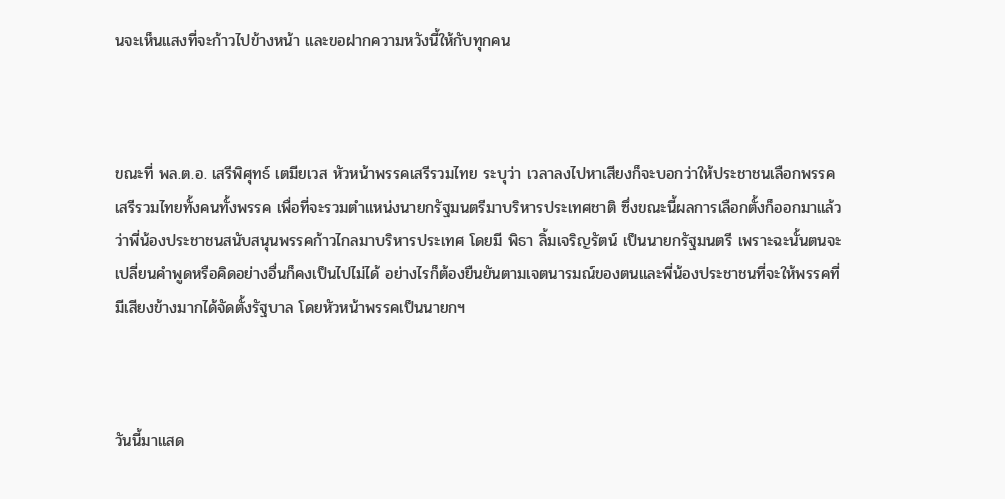นจะเห็นแสงที่จะก้าวไปข้างหน้า และขอฝากความหวังนี้ให้กับทุกคน



ขณะที่ พล.ต.อ. เสรีพิศุทธ์ เตมียเวส หัวหน้าพรรคเสรีรวมไทย ระบุว่า เวลาลงไปหาเสียงก็จะบอกว่าให้ประชาชนเลือกพรรคเสรีรวมไทยทั้งคนทั้งพรรค เพื่อที่จะรวมตำแหน่งนายกรัฐมนตรีมาบริหารประเทศชาติ ซึ่งขณะนี้ผลการเลือกตั้งก็ออกมาแล้วว่าพี่น้องประชาชนสนับสนุนพรรคก้าวไกลมาบริหารประเทศ โดยมี พิธา ลิ้มเจริญรัตน์ เป็นนายกรัฐมนตรี เพราะฉะนั้นตนจะเปลี่ยนคำพูดหรือคิดอย่างอื่นก็คงเป็นไปไม่ได้ อย่างไรก็ต้องยืนยันตามเจตนารมณ์ของตนและพี่น้องประชาชนที่จะให้พรรคที่มีเสียงข้างมากได้จัดตั้งรัฐบาล โดยหัวหน้าพรรคเป็นนายกฯ



วันนี้มาแสด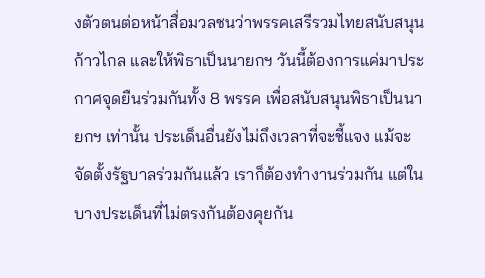งตัวตนต่อหน้าสื่อมวลชนว่าพรรคเสรีรวมไทยสนับสนุนก้าวไกล และให้พิธาเป็นนายกฯ วันนี้ต้องการแค่มาประกาศจุดยืนร่วมกันทั้ง 8 พรรค เพื่อสนับสนุนพิธาเป็นนายกฯ เท่านั้น ประเด็นอื่นยังไม่ถึงเวลาที่จะชี้แจง แม้จะจัดตั้งรัฐบาลร่วมกันแล้ว เราก็ต้องทำงานร่วมกัน แต่ในบางประเด็นที่ไม่ตรงกันต้องคุยกัน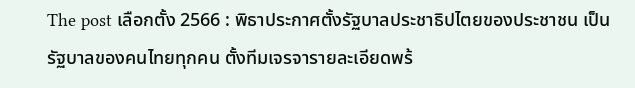The post เลือกตั้ง 2566 : พิธาประกาศตั้งรัฐบาลประชาธิปไตยของประชาชน เป็นรัฐบาลของคนไทยทุกคน ตั้งทีมเจรจารายละเอียดพร้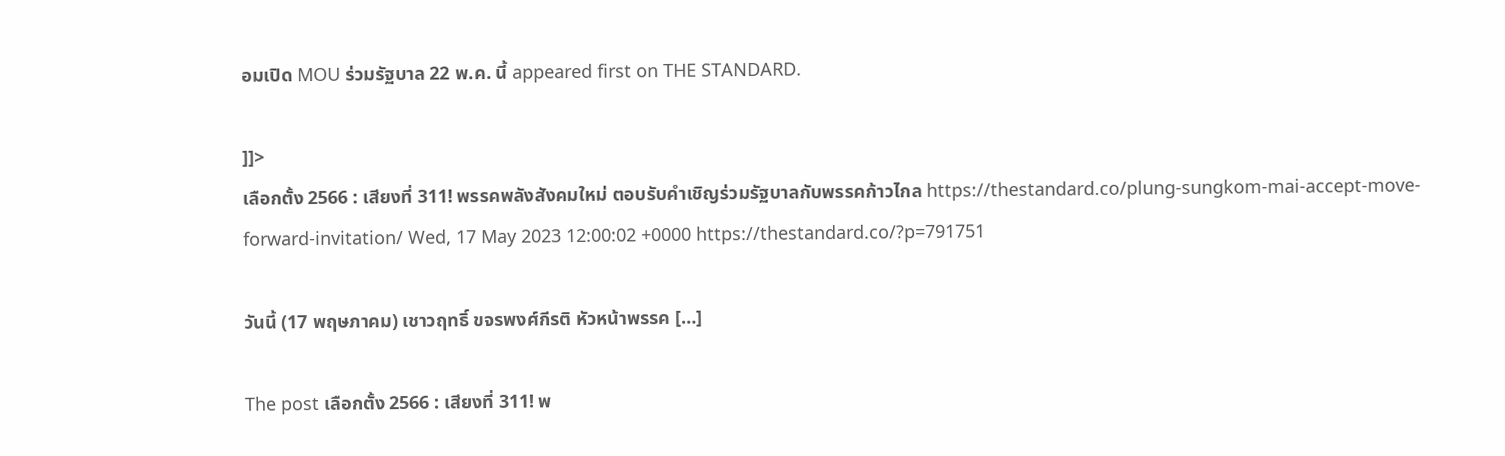อมเปิด MOU ร่วมรัฐบาล 22 พ.ค. นี้ appeared first on THE STANDARD.

]]>
เลือกตั้ง 2566 : เสียงที่ 311! พรรคพลังสังคมใหม่ ตอบรับคำเชิญร่วมรัฐบาลกับพรรคก้าวไกล https://thestandard.co/plung-sungkom-mai-accept-move-forward-invitation/ Wed, 17 May 2023 12:00:02 +0000 https://thestandard.co/?p=791751

วันนี้ (17 พฤษภาคม) เชาวฤทธิ์ ขจรพงศ์กีรติ หัวหน้าพรรค […]

The post เลือกตั้ง 2566 : เสียงที่ 311! พ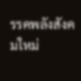รรคพลังสังคมใหม่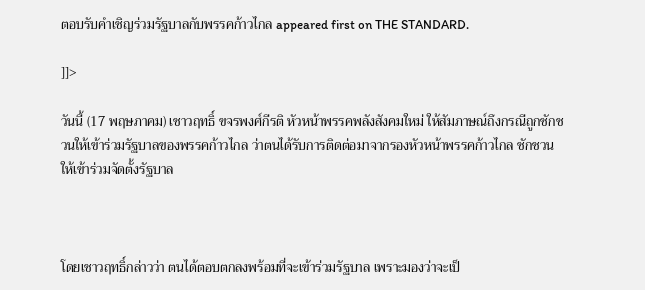ตอบรับคำเชิญร่วมรัฐบาลกับพรรคก้าวไกล appeared first on THE STANDARD.

]]>

วันนี้ (17 พฤษภาคม) เชาวฤทธิ์ ขจรพงศ์กีรติ หัวหน้าพรรคพลังสังคมใหม่ ให้สัมภาษณ์ถึงกรณีถูกชักชวนให้เข้าร่วมรัฐบาลของพรรคก้าวไกล ว่าตนได้รับการติดต่อมาจากรองหัวหน้าพรรคก้าวไกล ชักชวนให้เข้าร่วมจัดตั้งรัฐบาล



โดยเชาวฤทธิ์กล่าวว่า ตนได้ตอบตกลงพร้อมที่จะเข้าร่วมรัฐบาล เพราะมองว่าจะเป็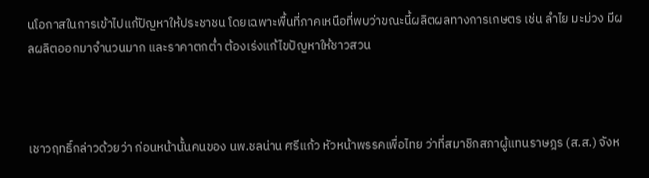นโอกาสในการเข้าไปแก้ปัญหาให้ประชาชน โดยเฉพาะพื้นที่ภาคเหนือที่พบว่าขณะนี้ผลิตผลทางการเกษตร เช่น ลำไย มะม่วง มีผลผลิตออกมาจำนวนมาก และราคาตกต่ำ ต้องเร่งแก้ไขปัญหาให้ชาวสวน



เชาวฤทธิ์กล่าวด้วยว่า ก่อนหน้านั้นคนของ นพ.ชลน่าน ศรีแก้ว หัวหน้าพรรคเพื่อไทย ว่าที่สมาชิกสภาผู้แทนราษฎร (ส.ส.) จังห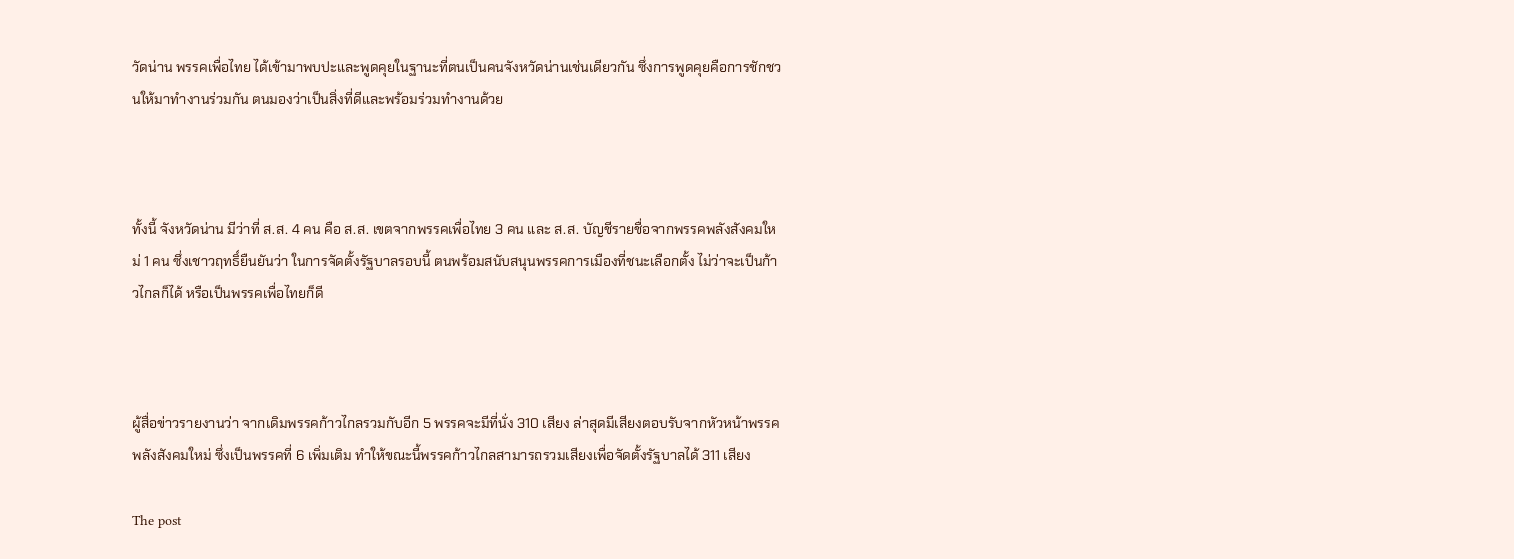วัดน่าน พรรคเพื่อไทย ได้เข้ามาพบปะและพูดคุยในฐานะที่ตนเป็นคนจังหวัดน่านเช่นเดียวกัน ซึ่งการพูดคุยคือการชักชวนให้มาทำงานร่วมกัน ตนมองว่าเป็นสิ่งที่ดีและพร้อมร่วมทำงานด้วย



ทั้งนี้ จังหวัดน่าน มีว่าที่ ส.ส. 4 คน คือ ส.ส. เขตจากพรรคเพื่อไทย 3 คน และ ส.ส. บัญชีรายชื่อจากพรรคพลังสังคมใหม่ 1 คน ซึ่งเชาวฤทธิ์ยืนยันว่า ในการจัดตั้งรัฐบาลรอบนี้ ตนพร้อมสนับสนุนพรรคการเมืองที่ชนะเลือกตั้ง ไม่ว่าจะเป็นก้าวไกลก็ได้ หรือเป็นพรรคเพื่อไทยก็ดี



ผู้สื่อข่าวรายงานว่า จากเดิมพรรคก้าวไกลรวมกับอีก 5 พรรคจะมีที่นั่ง 310 เสียง ล่าสุดมีเสียงตอบรับจากหัวหน้าพรรคพลังสังคมใหม่ ซึ่งเป็นพรรคที่ 6 เพิ่มเติม ทำให้ขณะนี้พรรคก้าวไกลสามารถรวมเสียงเพื่อจัดตั้งรัฐบาลได้ 311 เสียง

The post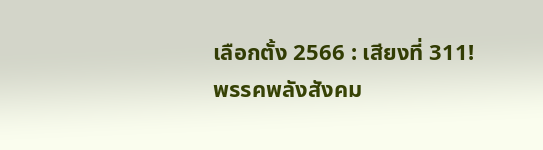เลือกตั้ง 2566 : เสียงที่ 311! พรรคพลังสังคม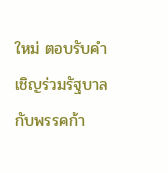ใหม่ ตอบรับคำเชิญร่วมรัฐบาลกับพรรคก้า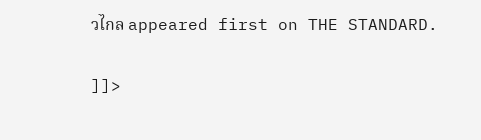วไกล appeared first on THE STANDARD.

]]>